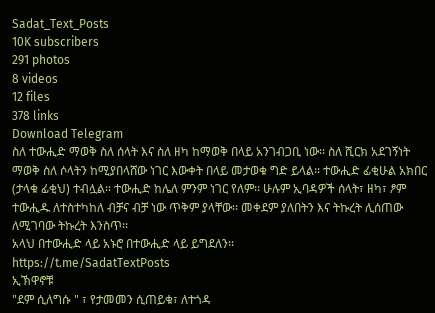Sadat_Text_Posts
10K subscribers
291 photos
8 videos
12 files
378 links
Download Telegram
ስለ ተውሒድ ማወቅ ስለ ሰላት እና ስለ ዘካ ከማወቅ በላይ አንገብጋቢ ነው፡፡ ስለ ሺርክ አደገኝነት ማወቅ ስለ ሶላትን ከሚያበላሸው ነገር እውቀት በላይ መታወቁ ግድ ይላል፡፡ ተውሒድ ፊቂሁል አክበር (ታላቁ ፊቂህ) ተብሏል፡፡ ተውሒድ ከሌለ ምንም ነገር የለም፡፡ ሁሉም ኢባዳዎች ሰላት፣ ዘካ፣ ፆም ተውሒዱ ለተስተካከለ ብቻና ብቻ ነው ጥቅም ያላቸው፡፡ መቀደም ያለበትን እና ትኩረት ሊሰጠው ለሚገባው ትኩረት እንስጥ፡፡
አላህ በተውሒድ ላይ አኑሮ በተውሒድ ላይ ይግደለን፡፡
https://t.me/SadatTextPosts
ኢኽዋኖቹ
"ደም ሲለግሱ " ፣ የታመመን ሲጠይቁ፣ ለተጎዳ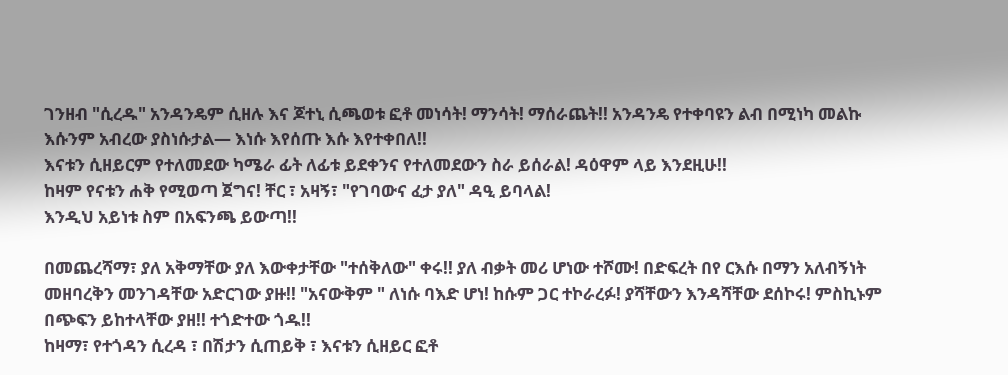ገንዘብ "ሲረዱ" አንዳንዴም ሲዘሉ እና ጆተኒ ሲጫወቱ ፎቶ መነሳት! ማንሳት! ማሰራጨት!! አንዳንዴ የተቀባዩን ልብ በሚነካ መልኩ እሱንም አብረው ያስነሱታል— እነሱ እየሰጡ እሱ እየተቀበለ!!
እናቱን ሲዘይርም የተለመደው ካሜራ ፊት ለፊቱ ይደቀንና የተለመደውን ስራ ይሰራል! ዳዕዋም ላይ እንደዚሁ!!
ከዛም የናቱን ሐቅ የሚወጣ ጀግና! ቸር ፣ አዛኝ፣ "የገባውና ፈታ ያለ" ዳዒ ይባላል!
እንዲህ አይነቱ ስም በአፍንጫ ይውጣ!!

በመጨረሻማ፣ ያለ አቅማቸው ያለ እውቀታቸው "ተሰቅለው" ቀሩ!! ያለ ብቃት መሪ ሆነው ተሾሙ! በድፍረት በየ ርእሱ በማን አለብኝነት መዘባረቅን መንገዳቸው አድርገው ያዙ!! "አናውቅም " ለነሱ ባእድ ሆነ! ከሱም ጋር ተኮራረፉ! ያሻቸውን እንዳሻቸው ደሰኮሩ! ምስኪኑም በጭፍን ይከተላቸው ያዘ!! ተጎድተው ጎዱ!!
ከዛማ፣ የተጎዳን ሲረዳ ፣ በሽታን ሲጠይቅ ፣ እናቱን ሲዘይር ፎቶ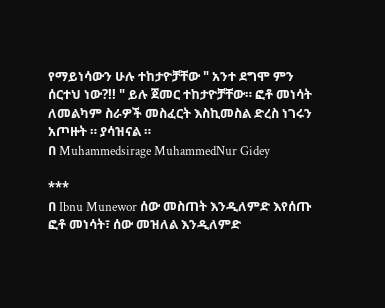የማይነሳውን ሁሉ ተከታዮቻቸው " አንተ ደግሞ ምን ሰርተህ ነው?!! " ይሉ ጀመር ተከታዮቻቸው። ፎቶ መነሳት ለመልካም ስራዎች መስፈርት እስኪመስል ድረስ ነገሩን አጦዙት ። ያሳዝናል ።
በ Muhammedsirage MuhammedNur Gidey

***
በ Ibnu Munewor ሰው መስጠት እንዲለምድ እየሰጡ ፎቶ መነሳት፣ ሰው መዝለል እንዲለምድ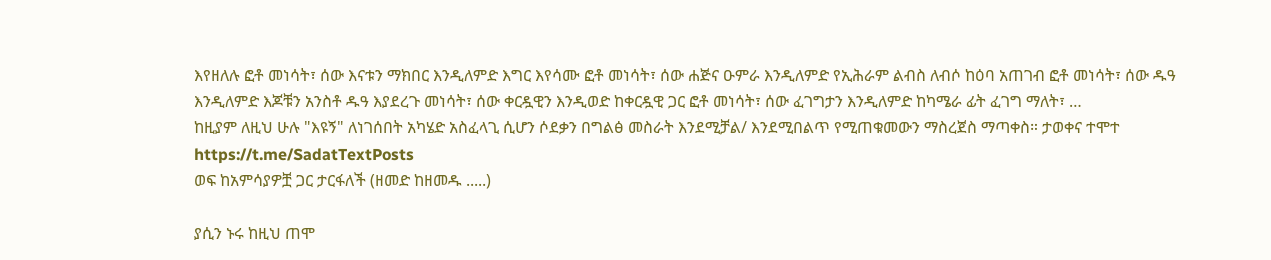እየዘለሉ ፎቶ መነሳት፣ ሰው እናቱን ማክበር እንዲለምድ እግር እየሳሙ ፎቶ መነሳት፣ ሰው ሐጅና ዑምራ እንዲለምድ የኢሕራም ልብስ ለብሶ ከዕባ አጠገብ ፎቶ መነሳት፣ ሰው ዱዓ እንዲለምድ እጆቹን አንስቶ ዱዓ እያደረጉ መነሳት፣ ሰው ቀርዷዊን እንዲወድ ከቀርዷዊ ጋር ፎቶ መነሳት፣ ሰው ፈገግታን እንዲለምድ ከካሜራ ፊት ፈገግ ማለት፣ …
ከዚያም ለዚህ ሁሉ "እዩኝ" ለነገሰበት አካሄድ አስፈላጊ ሲሆን ሶደቃን በግልፅ መስራት እንደሚቻል/ እንደሚበልጥ የሚጠቁመውን ማስረጀስ ማጣቀስ። ታወቀና ተሞተ
https://t.me/SadatTextPosts
ወፍ ከአምሳያዎቿ ጋር ታርፋለች (ዘመድ ከዘመዱ .....)

ያሲን ኑሩ ከዚህ ጠሞ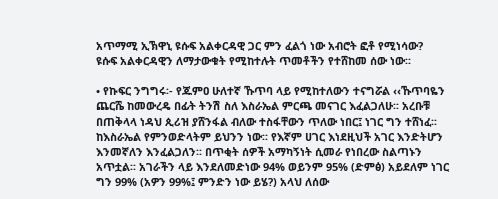አጥማሚ ኢኽዋኒ ዩሱፍ አልቀርዳዊ ጋር ምን ፈልጎ ነው አብሮት ፎቶ የሚነሳው?
ዩሱፍ አልቀርዳዊን ለማታውቁት የሚከተሉት ጥመቶችን የተሸከመ ሰው ነው፡፡

• የኩፍር ንግግሩ፡- የጁምዐ ሁለተኛ ኹጥባ ላይ የሚከተለውን ተናግሯል ‹‹ኹጥባዬን ጨርሼ ከመውረዴ በፊት ትንሽ ስለ እስራኤል ምርጫ መናገር እፈልጋለሁ፡፡ አረቡቹ በጠቅላላ ነዳህ ጲሪዝ ያሸንፋል ብለው ተስፋቸውን ጥለው ነበር፤ ነገር ግን ተሸነፈ፡፡ ከእስራኤል የምንወድላትም ይህንን ነው፡፡ የእኛም ሀገር እነደዚህች አገር እንድትሆን እንመኛለን እንፈልጋለን፡፡ በጥቂት ሰዎች አማካኝነት ሲመራ የነበረው ስልጣኑን አጥቷል፡፡ አገራችን ላይ እንደለመድነው 94% ወይንም 95% (ድምፅ) አይደለም ነገር ግን 99% (አዎን 99%፤ ምንድን ነው ይሄ?) አላህ ለሰው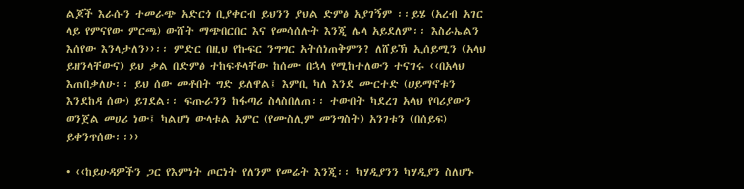ልጆች እራሱን ተመራጭ አድርጎ ቢያቀርብ ይህንን ያህል ድምፅ አያገኝም ፡፡ይሄ (አረብ አገር ላይ የምናየው ምርጫ) ውሸት ማጭበርበር እና የመሳሰሉት እንጂ ሌላ አይደለም፡፡ እስራኤልን እሰየው እንላታለን››፡፡ ምድር በዚህ የኩፍር ንግግር አትሰነጠቅምን? ለሸይኽ ኢሰይሚን (አላህ ይዘንላቸውና) ይህ ቃል በድምፅ ተከፍቶላቸው ከሰሙ በኋላ የሚከተለውን ተናገሩ ‹‹በአላህ እጠበቃለሁ፡፡ ይህ ሰው መቶበት ግድ ይለዋል፤ እምቢ ካለ እንደ ሙርተድ (ሀይማኖቱን እንደከዳ ሰው) ይገደል፡፡ ፍጡራንን ከፋጣሪ ስላስበለጠ፡፡ ተውበት ካደረገ አላህ የባሪያውን ወንጀል መሀሪ ነው፤ ካልሆነ ውላቱል አምር (የሙስሊም መንግስት) አንገቱን (በሰይፍ) ይቀንጥሰው፡፡››

• ‹‹ከይሁዳዎችን ጋር የእምነት ጦርነት የለንም የመሬት እንጂ፡፡ ካሃዲያንን ካሃዲያን ስለሆኑ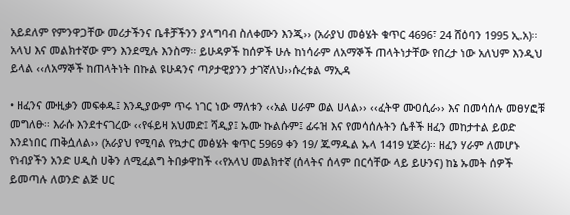አይደለም የምንዋጋቸው መሪታችንና ቤቶቻችንን ያላግባብ ስለቀሙን እንጂ›› (አራያህ መፅሄት ቁጥር 4696፣ 24 ሸዕባን 1995 ኢ.አ)፡፡ አላህ እና መልክተኛው ምን እንደሚሉ እንስማ፡፡ ይሁዳዎች ከሰዎች ሁሉ ከነሳራም ለአማኞች ጠላትነታቸው የበረታ ነው አለህም እንዲህ ይላል ‹‹ለአማኞች ከጠላትነት በኩል ዩሁዳንና ጣዖታዊያንን ታገኛለህ››ሱረቱል ማኢዳ

• ዘፈንና ሙዚቃን መፍቀዱ፤ እንዲያውም ጥሩ ነገር ነው ማለቱን ‹‹አል ሀራም ወል ሀላል›› ‹‹ፈትዋ ሙዐሲራ›› እና በመሳሰሉ መፀሃፎቹ መግለፁ፡፡ እራሱ እንደተናገረው ‹‹የፋይዛ አህመድ፤ ሻዲያ፤ ኡሙ ኩልሱም፤ ፊሩዝ እና የመሳሰሉትን ሴቶች ዘፈን መከታተል ይወድ እንደነበር ጠቅሷለል›› (አራያህ የሚባል የኳታር መፅሄት ቁጥር 5969 ቀን 19/ ጁማዱል ኡላ 1419 ሂጅሪ)፡፡ ዘፈን ሃራም ለመሆኑ የነብያችን አንድ ሀዲስ ሀቅን ለሚፈልግ ትበቃዋከች ‹‹የአላህ መልክተኛ (ሰላትና ሰላም በርሳቸው ላይ ይሁንና) ከኔ ኡመት ሰዎች ይመጣሉ ለወንድ ልጅ ሀር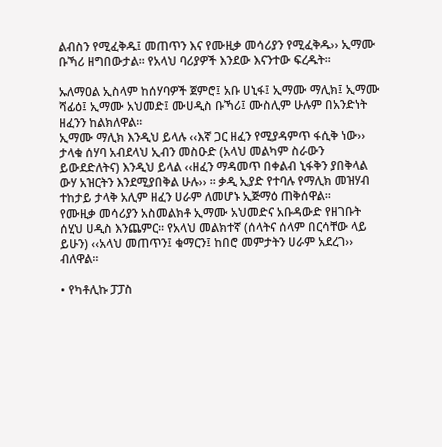ልብስን የሚፈቅዱ፤ መጠጥን እና የሙዚቃ መሳሪያን የሚፈቅዱ›› ኢማሙ ቡኻሪ ዘግበውታል፡፡ የአላህ ባሪያዎች እንደው እናንተው ፍረዱት፡፡

ኡለማዐል ኢስላም ከሰሃባዎች ጀምሮ፤ አቡ ሀኒፋ፤ ኢማሙ ማሊክ፤ ኢማሙ ሻፊዕ፤ ኢማሙ አህመድ፤ ሙሀዲስ ቡኻሪ፤ ሙስሊም ሁሉም በአንድነት ዘፈንን ከልክለዋል፡፡
ኢማሙ ማሊክ እንዲህ ይላሉ ‹‹እኛ ጋር ዘፈን የሚያዳምጥ ፋሲቅ ነው›› ታላቁ ሰሃባ አብደላህ ኢብን መስዑድ (አላህ መልካም ስራውን ይውደድለትና) እንዲህ ይላል ‹‹ዘፈን ማዳመጥ በቀልብ ኒፋቅን ያበቅላል ውሃ አዝርትን እንደሚያበቅል ሁሉ›› ፡፡ ቃዲ ኢያድ የተባሉ የማሊክ መዝሃብ ተከታይ ታላቅ አሊም ዘፈን ሀራም ለመሆኑ ኢጅማዕ ጠቅሰዋል፡፡
የሙዚቃ መሳሪያን አስመልክቶ ኢማሙ አህመድና አቡዳውድ የዘገቡት ሰሂህ ሀዲስ እንጨምር፡፡ የአላህ መልክተኛ (ሰላትና ሰላም በርሳቸው ላይ ይሁን) ‹‹አላህ መጠጥን፤ ቁማርን፤ ከበሮ መምታትን ሀራም አደረገ›› ብለዋል፡፡

• የካቶሊኩ ፓፓስ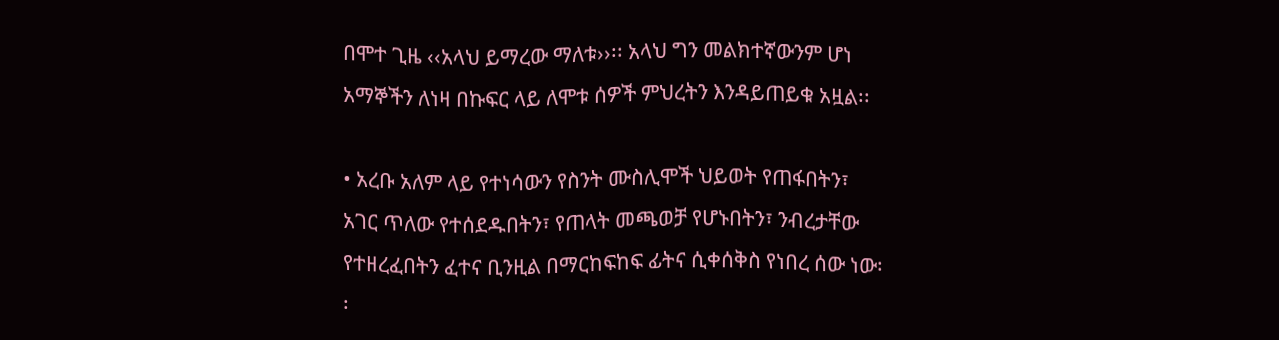በሞተ ጊዜ ‹‹አላህ ይማረው ማለቱ››፡፡ አላህ ግን መልክተኛውንም ሆነ አማኞችን ለነዛ በኩፍር ላይ ለሞቱ ሰዎች ምህረትን እንዳይጠይቁ አዟል፡፡

• አረቡ አለም ላይ የተነሳውን የስንት ሙስሊሞች ህይወት የጠፋበትን፣ አገር ጥለው የተሰደዱበትን፣ የጠላት መጫወቻ የሆኑበትን፣ ንብረታቸው የተዘረፈበትን ፈተና ቢንዚል በማርከፍከፍ ፊትና ሲቀሰቅስ የነበረ ሰው ነው፡፡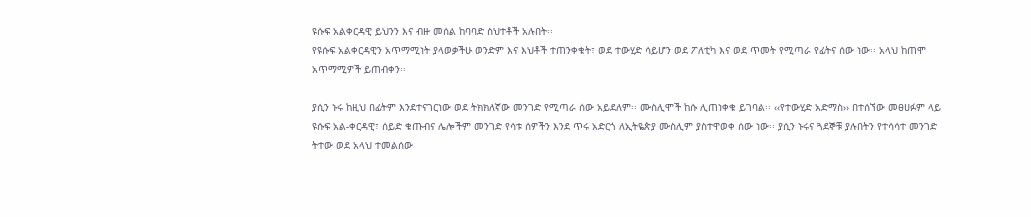ዩሱፍ አልቀርዳዊ ይህንን እና ብዙ መሰል ከባባድ ስህተቶች አሉበት፡፡
የዩሱፍ አልቀርዳዊን አጥማሚነት ያላወቃችሁ ወንድም እና እህቶች ተጠንቀቁት፣ ወደ ተውሂድ ሳይሆን ወደ ፖለቲካ እና ወደ ጥመት የሚጣራ የፊትና ሰው ነው፡፡ አላህ ከጠሞ አጥማሚዎች ይጠብቀን፡፡

ያሲን ኑሩ ከዚህ በፊትም እንደተናገርነው ወደ ትክክለኛው መንገድ የሚጣራ ሰው አይደለም፡፡ ሙስሊሞች ከሱ ሊጠነቀቁ ይገባል፡፡ ‹‹የተውሂድ አድማስ›› በተሰኘው መፀሀፉም ላይ ዩሱፍ አል-ቀርዳዊ፣ ሰይድ ቁጡብና ሌሎችም መንገድ የሳቱ ሰዎችን እንደ ጥሩ አድርጎ ለኢትዬጵያ ሙስሊም ያስተዋወቀ ሰው ነው፡፡ ያሲን ኑሩና ጓደኞቹ ያሉበትን የተሳሳተ መንገድ ትተው ወደ አላህ ተመልሰው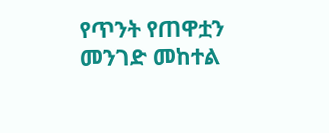የጥንት የጠዋቷን መንገድ መከተል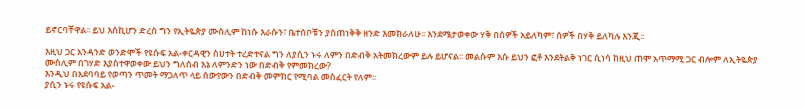ይኖርባቸዋል፡፡ ይህ እስኪሆን ድረስ ግን የኢትዬጵያ ሙስሊም ከነሱ እራሱን፣ ቤተሰቦቹን ያስጠነቅቅ ዘንድ እመክራለሁ፡፡ እንደሜታወቀው ሃቅ በሰዎች አይለካም፣ ሰዎች በሃቅ ይለካሉ እንጂ፡፡

እዚህ ጋር አንዳንድ ወንድሞች የዩሱፍ አል-ቀርዳዊን ስሀተት ተረድተናል ግን ለያሲን ኑሩ ለምን በድብቅ አትመክረውም ይሉ ይሆናል፡፡ መልሱም እሱ ይህን ፎቶ እንደትልቅ ነገር ሲነሳ ከዚህ ጠሞ አጥማሚ ጋር ብሎም ለኢትዬጵያ ሙስሊም በገሃድ እያስተዋወቀው ይህን ግለሰብ እኔ ለምንድን ነው በድብቅ የምመክረው?
እንዲህ በአደባባይ የወጣን ጥመት ማጋለጥ ላይ ሰውየውን በድብቅ መምከር የሚባል መስፈርት የለም፡፡
ያሲን ኑሩ የዩሱፍ አል-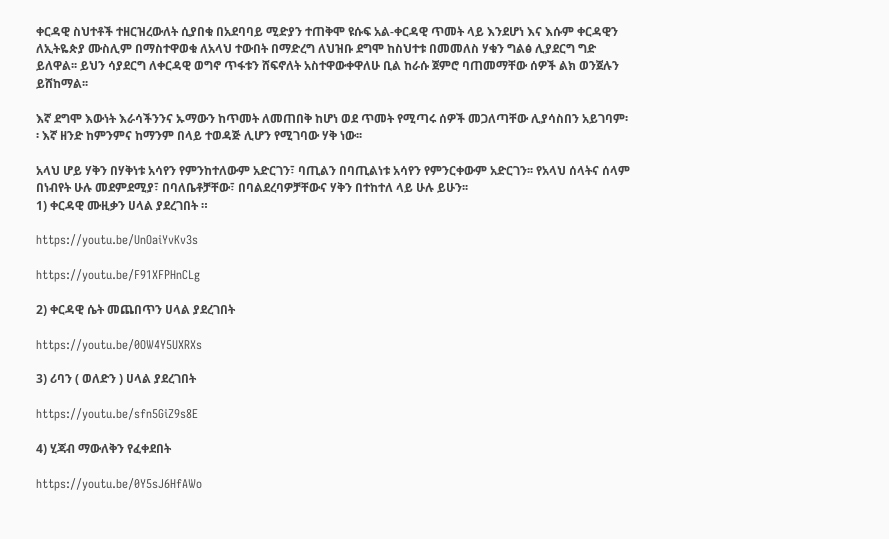ቀርዳዊ ስህተቶች ተዘርዝረውለት ሲያበቁ በአደባባይ ሚድያን ተጠቅሞ ዩሱፍ አል-ቀርዳዊ ጥመት ላይ እንደሆነ እና እሱም ቀርዳዊን ለኢትዬጵያ ሙስሊም በማስተዋወቁ ለአላህ ተውበት በማድረግ ለህዝቡ ደግሞ ከስህተቱ በመመለስ ሃቁን ግልፅ ሊያደርግ ግድ ይለዋል፡፡ ይህን ሳያደርግ ለቀርዳዊ ወግኖ ጥፋቱን ሸፍኖለት አስተዋውቀዋለሁ ቢል ከራሱ ጀምሮ ባጠመማቸው ሰዎች ልክ ወንጀሉን ይሸከማል፡፡

እኛ ደግሞ እውነት እራሳችንንና ኡማውን ከጥመት ለመጠበቅ ከሆነ ወደ ጥመት የሚጣሩ ሰዎች መጋለጣቸው ሊያሳስበን አይገባም፡፡ እኛ ዘንድ ከምንምና ከማንም በላይ ተወዳጅ ሊሆን የሚገባው ሃቅ ነው፡፡

አላህ ሆይ ሃቅን በሃቅነቱ አሳየን የምንከተለውም አድርገን፣ ባጢልን በባጢልነቱ አሳየን የምንርቀውም አድርገን፡፡ የአላህ ሰላትና ሰላም በነብየት ሁሉ መደምደሚያ፣ በባለቤቶቻቸው፣ በባልደረባዎቻቸውና ሃቅን በተከተለ ላይ ሁሉ ይሁን፡፡
1) ቀርዳዊ ሙዚቃን ሀላል ያደረገበት ።

https://youtu.be/UnOaiYvKv3s

https://youtu.be/F91XFPHnCLg

2) ቀርዳዊ ሴት መጨበጥን ሀላል ያደረገበት

https://youtu.be/0OW4Y5UXRXs

3) ሪባን ( ወለድን ) ሀላል ያደረገበት

https://youtu.be/sfn5GiZ9s8E

4) ሂጃብ ማውለቅን የፈቀደበት

https://youtu.be/0Y5sJ6HfAWo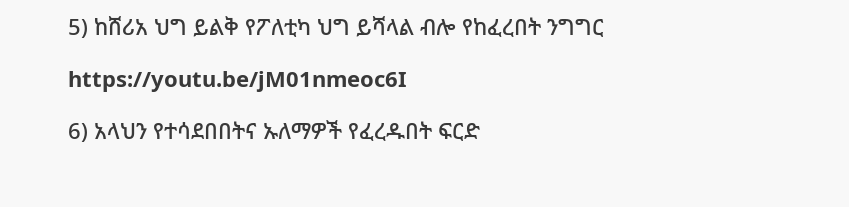5) ከሸሪአ ህግ ይልቅ የፖለቲካ ህግ ይሻላል ብሎ የከፈረበት ንግግር

https://youtu.be/jM01nmeoc6I

6) አላህን የተሳደበበትና ኡለማዎች የፈረዱበት ፍርድ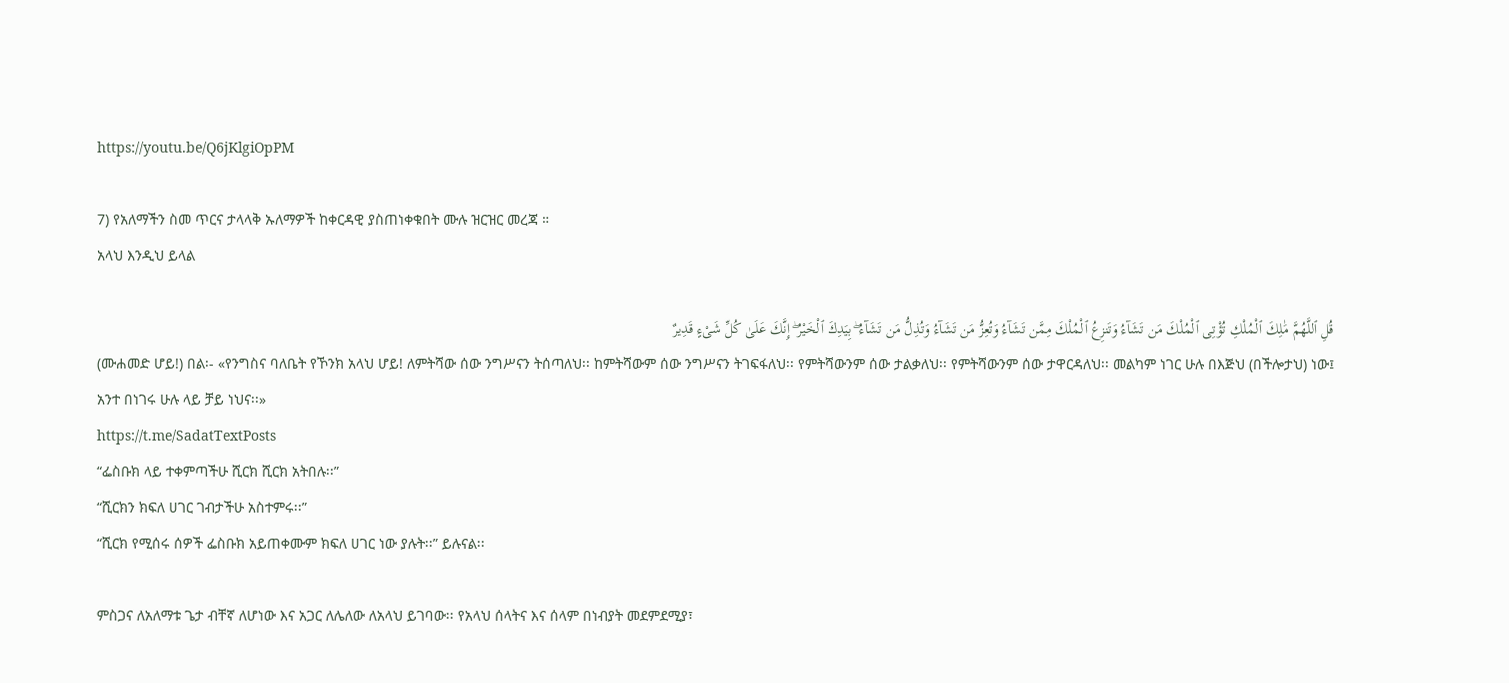https://youtu.be/Q6jKlgiOpPM

7) የአለማችን ስመ ጥርና ታላላቅ ኡለማዎች ከቀርዳዊ ያስጠነቀቁበት ሙሉ ዝርዝር መረጃ ።
አላህ እንዲህ ይላል

قُلِ ٱللَّهُمَّ مَٰلِكَ ٱلْمُلْكِ تُؤْتِى ٱلْمُلْكَ مَن تَشَآءُ وَتَنزِعُ ٱلْمُلْكَ مِمَّن تَشَآءُ وَتُعِزُّ مَن تَشَآءُ وَتُذِلُّ مَن تَشَآءُ ۖ بِيَدِكَ ٱلْخَيْرُ ۖ إِنَّكَ عَلَىٰ كُلِّ شَىْءٍ قَدِيرٌ
(ሙሐመድ ሆይ!) በል፡- «የንግስና ባለቤት የኾንክ አላህ ሆይ! ለምትሻው ሰው ንግሥናን ትሰጣለህ፡፡ ከምትሻውም ሰው ንግሥናን ትገፍፋለህ፡፡ የምትሻውንም ሰው ታልቃለህ፡፡ የምትሻውንም ሰው ታዋርዳለህ፡፡ መልካም ነገር ሁሉ በእጅህ (በችሎታህ) ነው፤ አንተ በነገሩ ሁሉ ላይ ቻይ ነህና፡፡»
https://t.me/SadatTextPosts
“ፌስቡክ ላይ ተቀምጣችሁ ሺርክ ሺርክ አትበሉ፡፡”
“ሺርክን ክፍለ ሀገር ገብታችሁ አስተምሩ፡፡”
“ሺርክ የሚሰሩ ሰዎች ፌስቡክ አይጠቀሙም ክፍለ ሀገር ነው ያሉት፡፡” ይሉናል፡፡

ምስጋና ለአለማቱ ጌታ ብቸኛ ለሆነው እና አጋር ለሌለው ለአላህ ይገባው፡፡ የአላህ ሰላትና እና ሰላም በነብያት መደምደሚያ፣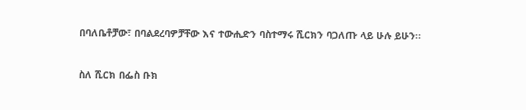በባለቤቶቻው፣ በባልደረባዎቻቸው እና ተውሒድን ባስተማሩ ሺርክን ባጋለጡ ላይ ሁሉ ይሁን፡፡

ስለ ሺርክ በፌስ ቡክ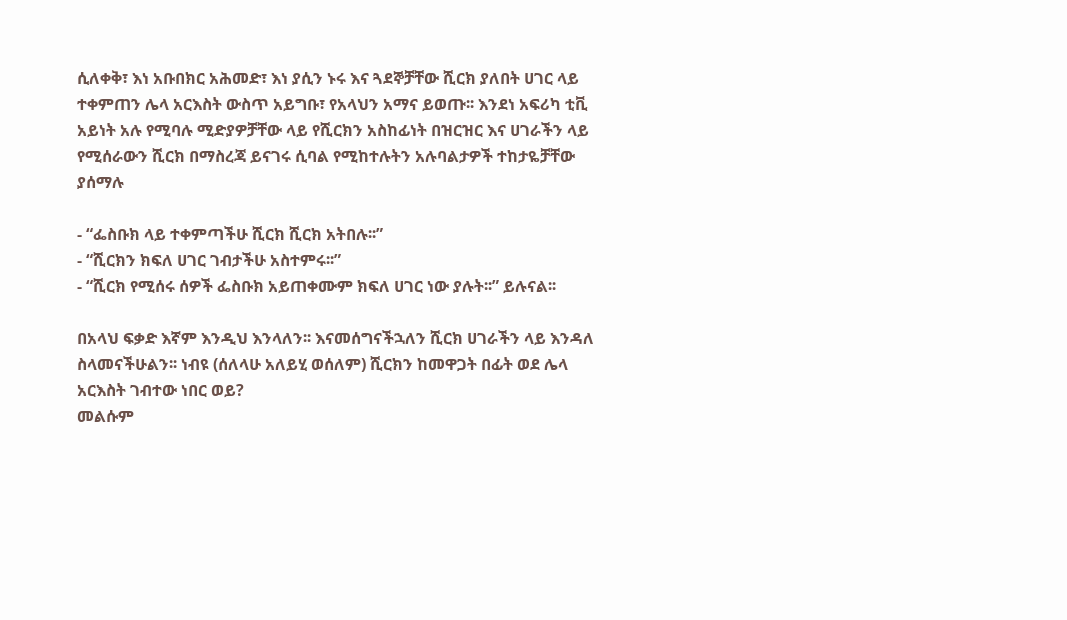ሲለቀቅ፣ እነ አቡበክር አሕመድ፣ እነ ያሲን ኑሩ እና ጓደኞቻቸው ሺርክ ያለበት ሀገር ላይ ተቀምጠን ሌላ አርእስት ውስጥ አይግቡ፣ የአላህን አማና ይወጡ፡፡ እንደነ አፍሪካ ቲቪ አይነት አሉ የሚባሉ ሚድያዎቻቸው ላይ የሺርክን አስከፊነት በዝርዝር እና ሀገራችን ላይ የሚሰራውን ሺርክ በማስረጃ ይናገሩ ሲባል የሚከተሉትን አሉባልታዎች ተከታዬቻቸው ያሰማሉ

- “ፌስቡክ ላይ ተቀምጣችሁ ሺርክ ሺርክ አትበሉ፡፡”
- “ሺርክን ክፍለ ሀገር ገብታችሁ አስተምሩ፡፡”
- “ሺርክ የሚሰሩ ሰዎች ፌስቡክ አይጠቀሙም ክፍለ ሀገር ነው ያሉት፡፡” ይሉናል፡፡

በአላህ ፍቃድ እኛም እንዲህ እንላለን፡፡ እናመሰግናችኋለን ሺርክ ሀገራችን ላይ እንዳለ ስላመናችሁልን፡፡ ነብዩ (ሰለላሁ አለይሂ ወሰለም) ሺርክን ከመዋጋት በፊት ወደ ሌላ አርእስት ገብተው ነበር ወይ?
መልሱም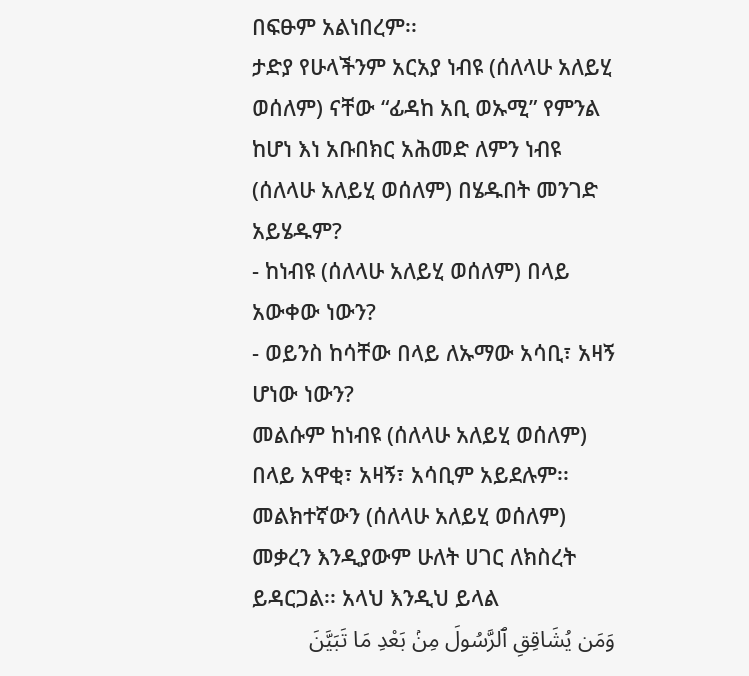በፍፁም አልነበረም፡፡
ታድያ የሁላችንም አርአያ ነብዩ (ሰለላሁ አለይሂ ወሰለም) ናቸው “ፊዳከ አቢ ወኡሚ” የምንል ከሆነ እነ አቡበክር አሕመድ ለምን ነብዩ (ሰለላሁ አለይሂ ወሰለም) በሄዱበት መንገድ አይሄዱም?
- ከነብዩ (ሰለላሁ አለይሂ ወሰለም) በላይ አውቀው ነውን?
- ወይንስ ከሳቸው በላይ ለኡማው አሳቢ፣ አዛኝ ሆነው ነውን?
መልሱም ከነብዩ (ሰለላሁ አለይሂ ወሰለም) በላይ አዋቂ፣ አዛኝ፣ አሳቢም አይደሉም፡፡ መልክተኛውን (ሰለላሁ አለይሂ ወሰለም) መቃረን እንዲያውም ሁለት ሀገር ለክስረት ይዳርጋል፡፡ አላህ እንዲህ ይላል
وَمَن يُشَاقِقِ ٱلرَّسُولَ مِنۢ بَعْدِ مَا تَبَيَّنَ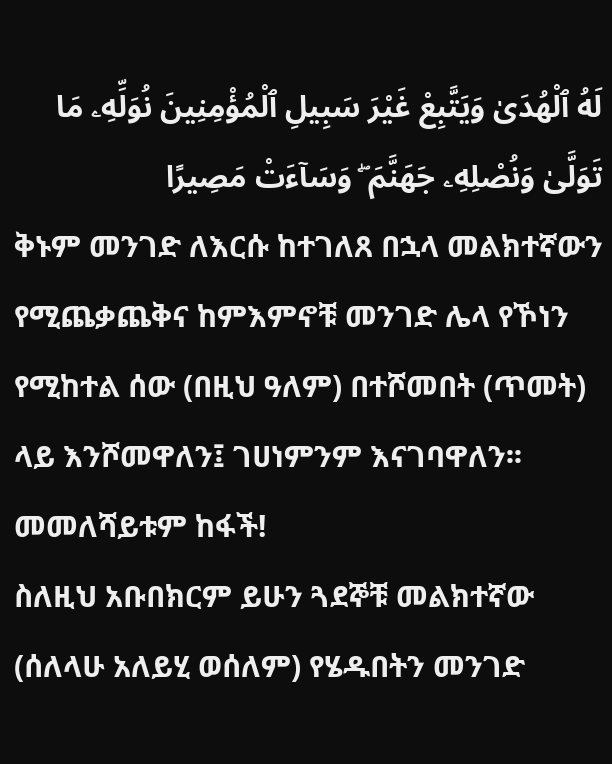لَهُ ٱلْهُدَىٰ وَيَتَّبِعْ غَيْرَ سَبِيلِ ٱلْمُؤْمِنِينَ نُوَلِّهِۦ مَا تَوَلَّىٰ وَنُصْلِهِۦ جَهَنَّمَ ۖ وَسَآءَتْ مَصِيرًا
ቅኑም መንገድ ለእርሱ ከተገለጸ በኋላ መልክተኛውን የሚጨቃጨቅና ከምእምኖቹ መንገድ ሌላ የኾነን የሚከተል ሰው (በዚህ ዓለም) በተሾመበት (ጥመት) ላይ እንሾመዋለን፤ ገሀነምንም እናገባዋለን፡፡ መመለሻይቱም ከፋች!
ስለዚህ አቡበክርም ይሁን ጓደኞቹ መልክተኛው (ሰለላሁ አለይሂ ወሰለም) የሄዱበትን መንገድ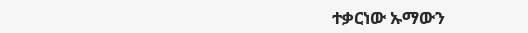ተቃርነው ኡማውን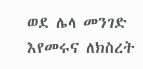ወደ ሌላ መንገድ እየመሩና ለክስረት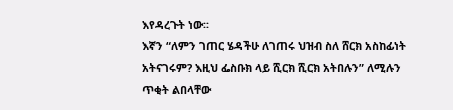እየዳረጉት ነው፡፡
እኛን “ለምን ገጠር ሄዳችሁ ለገጠሩ ህዝብ ስለ ሸርክ አስከፊነት አትናገሩም? እዚህ ፌስቡክ ላይ ሺርክ ሺርክ አትበሉን” ለሚሉን ጥቂት ልበላቸው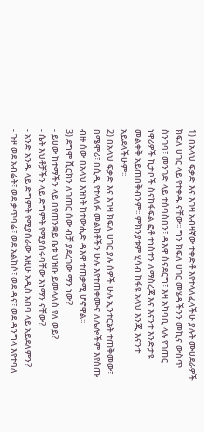1) በአላህ ፍቃድ እና እገዛ አብዛኛው ተቀድቶ እየተላለፈላችሁ ያሉት ሙሀደራዎች ክፍለ ሀገር ላይ የተቀዱ ናቸው፡፡ ግን ክፍለ ሀገር መሄዳችንን መኪና ውስጥ ስንገባ፣ መንገድ ላይ ተሰባስበን፣ ዳእዋ ስናደርግ፣ እዛ አካባቢ ላሉ የገጠር ነዋሪዎች ኪታቦች ስናከፋፍል ፎቶ ተነስተን ለማስረጃ እና እናንተ እንድታዩ መልቀቅ አይጠበቅብንም፡፡ ምክንያቱም ሂሳብ ከፋዩ አላህ እንጂ እናንተ አይደላችሁም፡፡
2) በአላህ ፍቃድ እና እገዛ ክፍለ ሀገር ያሉ ሰዎች ሁሉ ኢንተርኔት ተጠቅመው፣ በሜሞሪ፣ በሲዲ የተላለፉ መልክቶችን ሁሉ እየተጠቀሙና ለሌሎችም እየሰጡ ብዙ ሰው በአላህ እዝነት ከተውሒድ ዳእዋ ተጠቃሚ ሆኖዋል፡፡
3) ደግሞ ሺርክን ለገጠር ሰው ብቻ ያደረገው ማን ነው?
- ይሀው ከተማችን ላይ በየጠንቋይ ቤቱ ህዝቡ ይመላለስ የለ ወይ?
- ሴት እህቶቻችን ላይ ድግምት የሚያሰሩባቸው እነማን ናቸው?
- አንድ አንዱ ላይ ድግምት የሚያሰራው እዚሁ አዲስ አበባ ላይ አይደለምን?
- ጉዞ ወደ አብሬት፣ ወደ ቃጥባሬ፣ ወደ አልከሶ፣ ወደ ዳና፣ ወደ ዳንግላ እየተባለ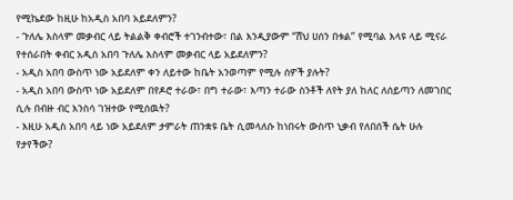የሚኬደው ከዚሁ ከአዲስ አበባ አይደለምን?
- ጉለሌ እስላም መቃብር ላይ ትልልቅ ቀብሮች ተገንብተው፣ በል እንዲያውም “ሸህ ሀሰን በቱል” የሚባል እላዩ ላይ ሚናራ የተሰራበት ቀብር አዲስ አበባ ጉለሌ እስላም መቃብር ላይ አይደለምን?
- አዲስ አበባ ውስጥ ነው አይደለም ቀን ለይተው ከቤት አንወጣም የሚሉ ሰዎች ያሉት?
- አዲስ አበባ ውስጥ ነው አይደለም በየዶሮ ተራው፣ በግ ተራው፣ እጣን ተራው ስንቶች ለየት ያለ ከለር ለሰይጣን ለመገበር ሲሉ በብዙ ብር እንስሳ ገዝተው የሚሰዉት?
- እዚሁ አዲስ አበባ ላይ ነው አይደለም ታምራት ጠንቋዩ ቤት ሲመላለሱ ከነበሩት ውስጥ ኒቃብ የለበሰች ሴት ሁሉ የታየችው?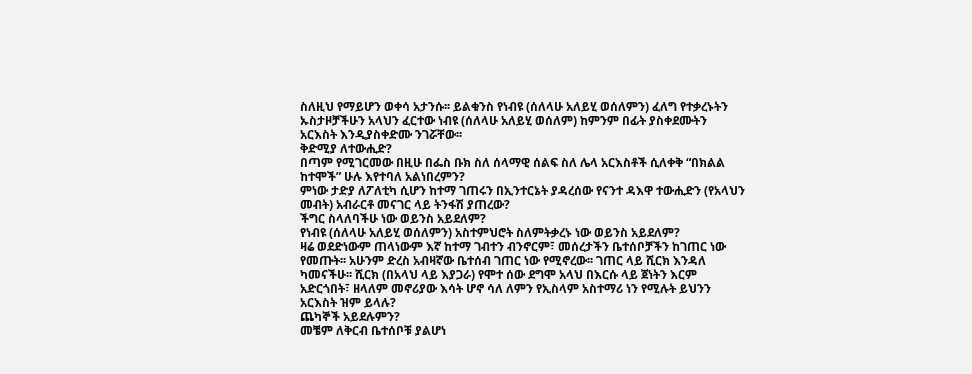ስለዚህ የማይሆን ወቀሳ አታንሱ፡፡ ይልቁንስ የነብዩ (ሰለላሁ አለይሂ ወሰለምን) ፈለግ የተቃረኑትን ኡስታዞቻችሁን አላህን ፈርተው ነብዩ (ሰለላሁ አለይሂ ወሰለም) ከምንም በፊት ያስቀደሙትን አርእስት እንዲያስቀድሙ ንገሯቸው፡፡
ቅድሚያ ለተውሒድ?
በጣም የሚገርመው በዚሁ በፌስ ቡክ ስለ ሰላማዊ ሰልፍ ስለ ሌላ አርእስቶች ሲለቀቅ “በክልል ከተሞች” ሁሉ እየተባለ አልነበረምን?
ምነው ታድያ ለፖለቲካ ሲሆን ከተማ ገጠሩን በኢንተርኔት ያዳረሰው የናንተ ዳእዋ ተውሒድን (የአላህን መብት) አብራርቶ መናገር ላይ ትንፋሽ ያጠረው?
ችግር ስላለባችሁ ነው ወይንስ አይደለም?
የነብዩ (ሰለላሁ አለይሂ ወሰለምን) አስተምህሮት ስለምትቃረኑ ነው ወይንስ አይደለም?
ዛሬ ወደድነውም ጠላነውም እኛ ከተማ ገብተን ብንኖርም፣ መሰረታችን ቤተሰቦቻችን ከገጠር ነው የመጡት፡፡ አሁንም ድረስ አብዛኛው ቤተሰብ ገጠር ነው የሚኖረው፡፡ ገጠር ላይ ሺርክ እንዳለ ካመናችሁ፡፡ ሺርክ (በአላህ ላይ እያጋራ) የሞተ ሰው ደግሞ አላህ በእርሱ ላይ ጀነትን እርም አድርጎበት፣ ዘላለም መኖሪያው እሳት ሆኖ ሳለ ለምን የኢስላም አስተማሪ ነን የሚሉት ይህንን አርእስት ዝም ይላሉ?
ጨካኞች አይደሉምን?
መቼም ለቅርብ ቤተሰቦቹ ያልሆነ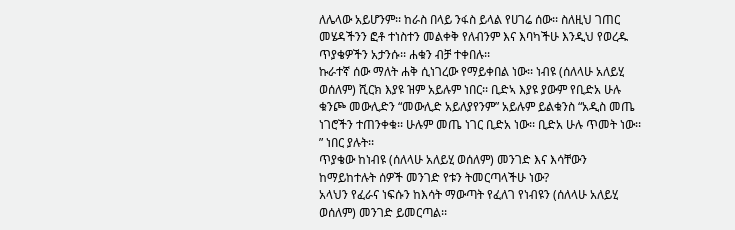ለሌላው አይሆንም፡፡ ከራስ በላይ ንፋስ ይላል የሀገሬ ሰው፡፡ ስለዚህ ገጠር መሄዳችንን ፎቶ ተነስተን መልቀቅ የለብንም እና እባካችሁ እንዲህ የወረዱ ጥያቄዎችን አታንሱ፡፡ ሐቁን ብቻ ተቀበሉ፡፡
ኩራተኛ ሰው ማለት ሐቅ ሲነገረው የማይቀበል ነው፡፡ ነብዩ (ሰለላሁ አለይሂ ወሰለም) ሺርክ እያዩ ዝም አይሉም ነበር፡፡ ቢድኣ እያዩ ያውም የቢድአ ሁሉ ቁንጮ መውሊድን “መውሊድ አይለያየንም” አይሉም ይልቁንስ “አዲስ መጤ ነገሮችን ተጠንቀቁ፡፡ ሁሉም መጤ ነገር ቢድአ ነው፡፡ ቢድአ ሁሉ ጥመት ነው፡፡” ነበር ያሉት፡፡
ጥያቄው ከነብዩ (ሰለላሁ አለይሂ ወሰለም) መንገድ እና እሳቸውን ከማይከተሉት ሰዎች መንገድ የቱን ትመርጣላችሁ ነው?
አላህን የፈራና ነፍሱን ከእሳት ማውጣት የፈለገ የነብዩን (ሰለላሁ አለይሂ ወሰለም) መንገድ ይመርጣል፡፡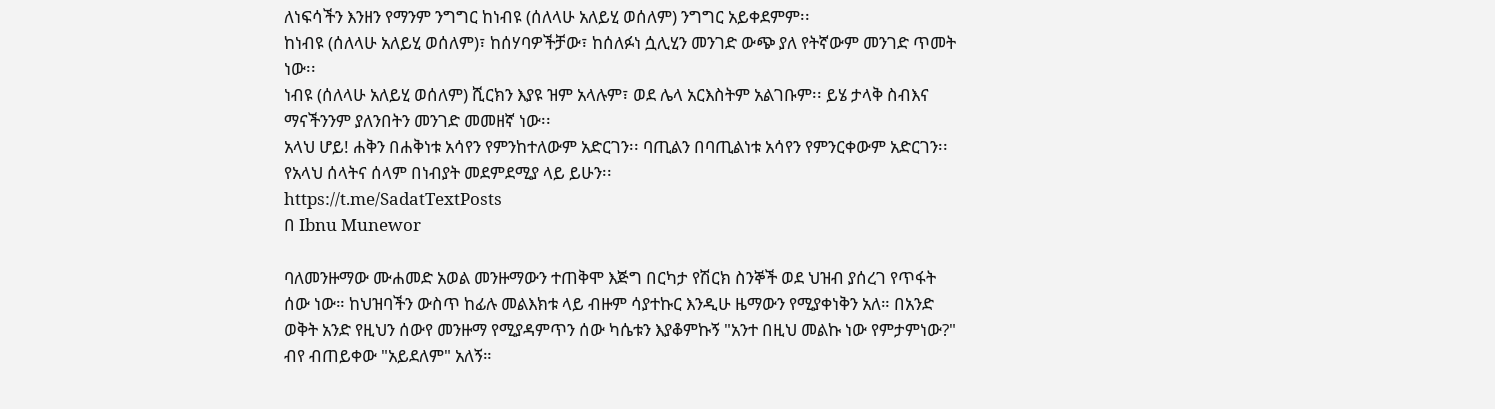ለነፍሳችን እንዘን የማንም ንግግር ከነብዩ (ሰለላሁ አለይሂ ወሰለም) ንግግር አይቀደምም፡፡
ከነብዩ (ሰለላሁ አለይሂ ወሰለም)፣ ከሰሃባዎችቻው፣ ከሰለፉነ ሷሊሂን መንገድ ውጭ ያለ የትኛውም መንገድ ጥመት ነው፡፡
ነብዩ (ሰለላሁ አለይሂ ወሰለም) ሺርክን እያዩ ዝም አላሉም፣ ወደ ሌላ አርእስትም አልገቡም፡፡ ይሄ ታላቅ ስብእና ማናችንንም ያለንበትን መንገድ መመዘኛ ነው፡፡
አላህ ሆይ! ሐቅን በሐቅነቱ አሳየን የምንከተለውም አድርገን፡፡ ባጢልን በባጢልነቱ አሳየን የምንርቀውም አድርገን፡፡
የአላህ ሰላትና ሰላም በነብያት መደምደሚያ ላይ ይሁን፡፡
https://t.me/SadatTextPosts
በ Ibnu Munewor

ባለመንዙማው ሙሐመድ አወል መንዙማውን ተጠቅሞ እጅግ በርካታ የሽርክ ስንኞች ወደ ህዝብ ያሰረገ የጥፋት ሰው ነው። ከህዝባችን ውስጥ ከፊሉ መልእክቱ ላይ ብዙም ሳያተኩር እንዲሁ ዜማውን የሚያቀነቅን አለ። በአንድ ወቅት አንድ የዚህን ሰውየ መንዙማ የሚያዳምጥን ሰው ካሴቱን እያቆምኩኝ "አንተ በዚህ መልኩ ነው የምታምነው?" ብየ ብጠይቀው "አይደለም" አለኝ።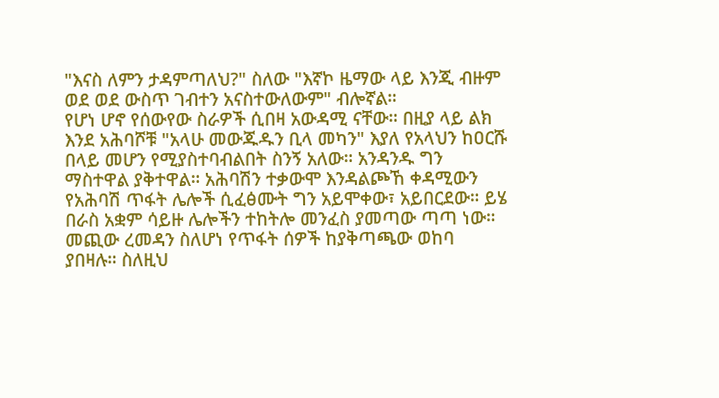"እናስ ለምን ታዳምጣለህ?" ስለው "እኛኮ ዜማው ላይ እንጂ ብዙም ወደ ወደ ውስጥ ገብተን አናስተውለውም" ብሎኛል።
የሆነ ሆኖ የሰውየው ስራዎች ሲበዛ አውዳሚ ናቸው። በዚያ ላይ ልክ እንደ አሕባሾቹ "አላሁ መውጁዱን ቢላ መካን" እያለ የአላህን ከዐርሹ በላይ መሆን የሚያስተባብልበት ስንኝ አለው። አንዳንዱ ግን ማስተዋል ያቅተዋል። አሕባሽን ተቃውሞ እንዳልጮኸ ቀዳሚውን የአሕባሽ ጥፋት ሌሎች ሲፈፅሙት ግን አይሞቀው፣ አይበርደው። ይሄ በራስ አቋም ሳይዙ ሌሎችን ተከትሎ መንፈስ ያመጣው ጣጣ ነው።
መጪው ረመዳን ስለሆነ የጥፋት ሰዎች ከያቅጣጫው ወከባ ያበዛሉ። ስለዚህ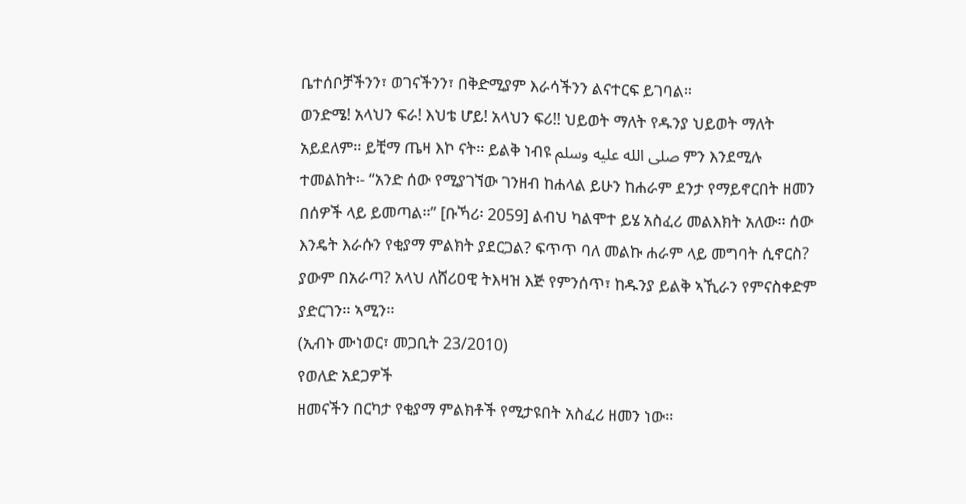ቤተሰቦቻችንን፣ ወገናችንን፣ በቅድሚያም እራሳችንን ልናተርፍ ይገባል።
ወንድሜ! አላህን ፍራ! እህቴ ሆይ! አላህን ፍሪ!! ህይወት ማለት የዱንያ ህይወት ማለት አይደለም፡፡ ይቺማ ጤዛ እኮ ናት፡፡ ይልቅ ነብዩ صلى الله عليه وسلم ምን እንደሚሉ ተመልከት፡- “አንድ ሰው የሚያገኘው ገንዘብ ከሐላል ይሁን ከሐራም ደንታ የማይኖርበት ዘመን በሰዎች ላይ ይመጣል፡፡” [ቡኻሪ፡ 2059] ልብህ ካልሞተ ይሄ አስፈሪ መልእክት አለው፡፡ ሰው እንዴት እራሱን የቂያማ ምልክት ያደርጋል? ፍጥጥ ባለ መልኩ ሐራም ላይ መግባት ሲኖርስ? ያውም በአራጣ? አላህ ለሸሪዐዊ ትእዛዝ እጅ የምንሰጥ፣ ከዱንያ ይልቅ ኣኺራን የምናስቀድም ያድርገን፡፡ ኣሚን፡፡
(ኢብኑ ሙነወር፣ መጋቢት 23/2010)
የወለድ አደጋዎች
ዘመናችን በርካታ የቂያማ ምልክቶች የሚታዩበት አስፈሪ ዘመን ነው፡፡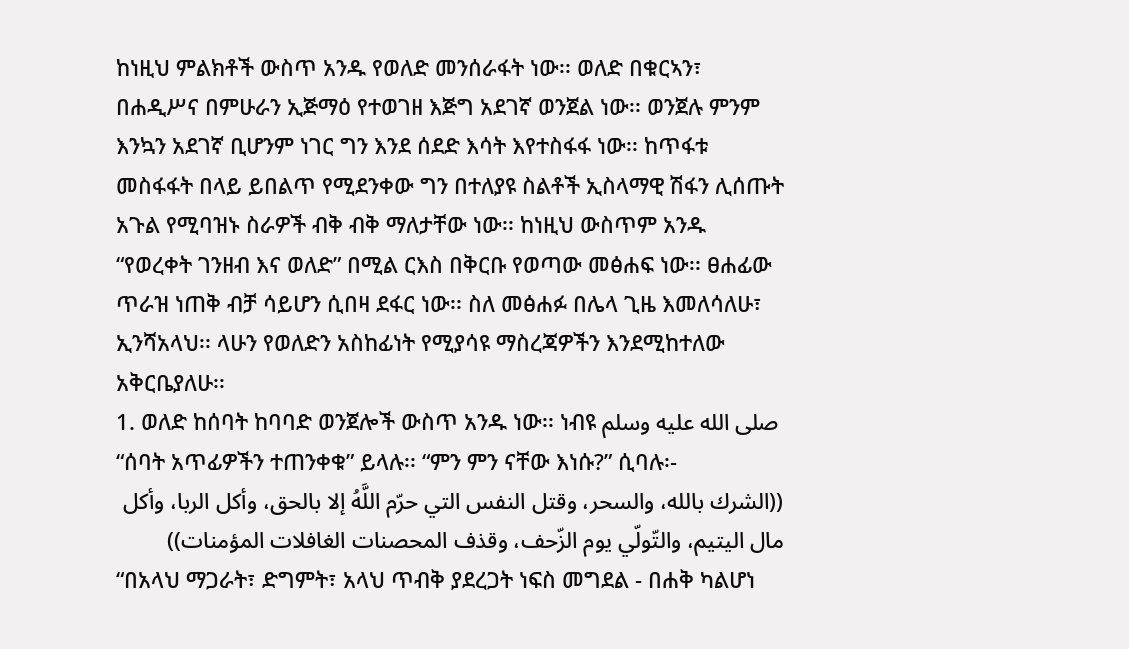ከነዚህ ምልክቶች ውስጥ አንዱ የወለድ መንሰራፋት ነው፡፡ ወለድ በቁርኣን፣ በሐዲሥና በምሁራን ኢጅማዕ የተወገዘ እጅግ አደገኛ ወንጀል ነው፡፡ ወንጀሉ ምንም እንኳን አደገኛ ቢሆንም ነገር ግን እንደ ሰደድ እሳት እየተስፋፋ ነው፡፡ ከጥፋቱ መስፋፋት በላይ ይበልጥ የሚደንቀው ግን በተለያዩ ስልቶች ኢስላማዊ ሽፋን ሊሰጡት አጉል የሚባዝኑ ስራዎች ብቅ ብቅ ማለታቸው ነው፡፡ ከነዚህ ውስጥም አንዱ “የወረቀት ገንዘብ እና ወለድ” በሚል ርእስ በቅርቡ የወጣው መፅሐፍ ነው፡፡ ፀሐፊው ጥራዝ ነጠቅ ብቻ ሳይሆን ሲበዛ ደፋር ነው፡፡ ስለ መፅሐፉ በሌላ ጊዜ እመለሳለሁ፣ ኢንሻአላህ፡፡ ላሁን የወለድን አስከፊነት የሚያሳዩ ማስረጃዎችን እንደሚከተለው አቅርቤያለሁ፡፡
1. ወለድ ከሰባት ከባባድ ወንጀሎች ውስጥ አንዱ ነው፡፡ ነብዩ صلى الله عليه وسلم “ሰባት አጥፊዎችን ተጠንቀቁ” ይላሉ፡፡ “ምን ምን ናቸው እነሱ?” ሲባሉ፡-
((الشرك بالله، والسحر، وقتل النفس التي حرّم اللَّهُ إلا بالحق، وأكل الربا، وأكل مال اليتيم، والتّولّي يوم الزّحف، وقذف المحصنات الغافلات المؤمنات))
“በአላህ ማጋራት፣ ድግምት፣ አላህ ጥብቅ ያደረጋት ነፍስ መግደል - በሐቅ ካልሆነ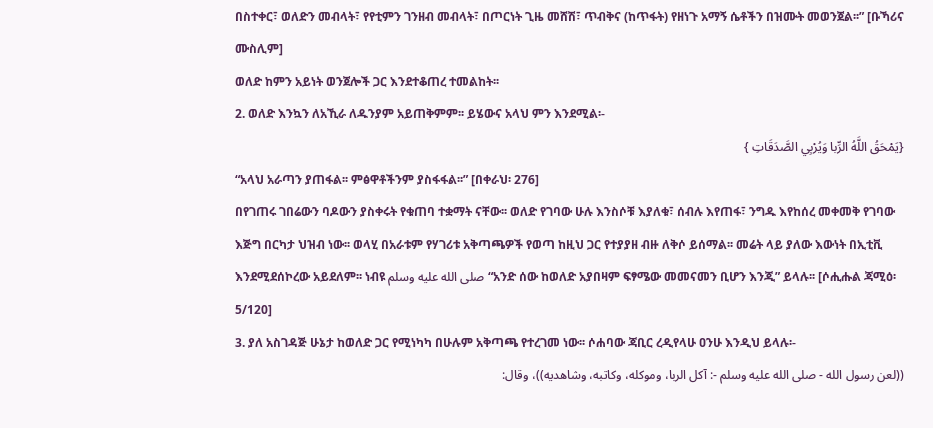በስተቀር፣ ወለድን መብላት፣ የየቲምን ገንዘብ መብላት፣ በጦርነት ጊዜ መሸሽ፣ ጥብቅና (ከጥፋት) የዘነጉ አማኝ ሴቶችን በዝሙት መወንጀል፡፡” [ቡኻሪና ሙስሊም]
ወለድ ከምን አይነት ወንጀሎች ጋር እንደተቆጠረ ተመልከት፡፡
2. ወለድ እንኳን ለአኺራ ለዱንያም አይጠቅምም፡፡ ይሄውና አላህ ምን እንደሚል፡-
{يَمْحَقُ اللَّهُ الرِّبا وَيُرْبِي الصَّدَقَاتِ }
“አላህ አራጣን ያጠፋል፡፡ ምፅዋቶችንም ያስፋፋል፡፡” [በቀራህ፡ 276]
በየገጠሩ ገበሬውን ባዶውን ያስቀሩት የቁጠባ ተቋማት ናቸው፡፡ ወለድ የገባው ሁሉ እንስሶቹ እያለቁ፣ ሰብሉ እየጠፋ፣ ንግዱ እየከሰረ መቀመቅ የገባው እጅግ በርካታ ህዝብ ነው፡፡ ወላሂ በአራቱም የሃገሪቱ አቅጣጫዎች የወጣ ከዚህ ጋር የተያያዘ ብዙ ለቅሶ ይሰማል፡፡ መሬት ላይ ያለው እውነት በኢቲቪ እንደሚደሰኮረው አይደለም፡፡ ነብዩ صلى الله عليه وسلم “አንድ ሰው ከወለድ አያበዛም ፍፃሜው መመናመን ቢሆን እንጂ” ይላሉ፡፡ [ሶሒሑል ጃሚዕ፡ 5/120]
3. ያለ አስገዳጅ ሁኔታ ከወለድ ጋር የሚነካካ በሁሉም አቅጣጫ የተረገመ ነው፡፡ ሶሐባው ጃቢር ረዲየላሁ ዐንሁ እንዲህ ይላሉ፡-
((لعن رسول الله - صلى الله عليه وسلم -: آكل الربا، وموكله، وكاتبه، وشاهديه))، وقال: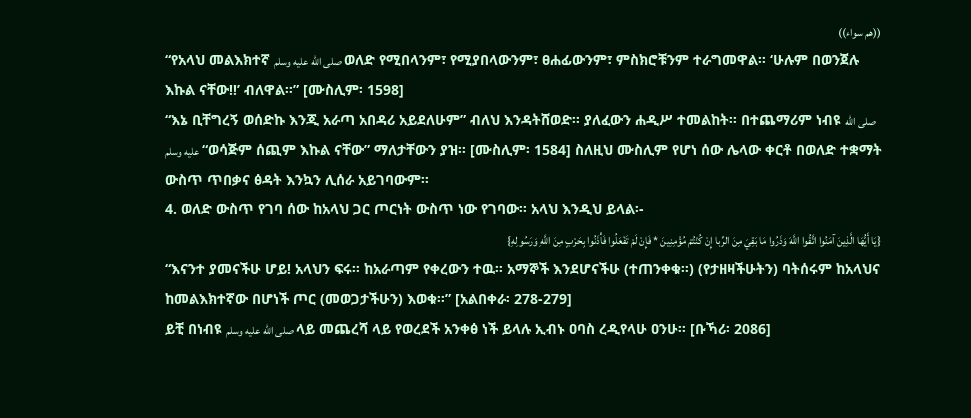((هم سواء))
“የአላህ መልእክተኛ صلى الله عليه وسلم ወለድ የሚበላንም፣ የሚያበላውንም፣ ፀሐፊውንም፣ ምስክሮቹንም ተራግመዋል፡፡ ‘ሁሉም በወንጀሉ እኩል ናቸው!!’ ብለዋል፡፡” [ሙስሊም፡ 1598]
“እኔ ቢቸግረኝ ወሰድኩ እንጂ አራጣ አበዳሪ አይደለሁም” ብለህ እንዳትሸወድ፡፡ ያለፈውን ሐዲሥ ተመልከት፡፡ በተጨማሪም ነብዩ صلى الله عليه وسلم “ወሳጅም ሰጪም እኩል ናቸው” ማለታቸውን ያዝ፡፡ [ሙስሊም፡ 1584] ስለዚህ ሙስሊም የሆነ ሰው ሌላው ቀርቶ በወለድ ተቋማት ውስጥ ጥበቃና ፅዳት እንኳን ሊሰራ አይገባውም፡፡
4. ወለድ ውስጥ የገባ ሰው ከአላህ ጋር ጦርነት ውስጥ ነው የገባው፡፡ አላህ እንዲህ ይላል፡-
{يَا أَيُّهَا الَّذِينَ آمَنُوا اتَّقُوا اللَّهَ وَذَرُوا مَا بَقِيَ مِنَ الرِّبا إِنْ كُنْتُمْ مُؤْمِنِينَ * فَإِنْ لَمْ تَفْعَلُوا فَأْذَنُوا بِحَرْبٍ مِنَ اللَّهِ وَرَسُولِهِ}
“እናንተ ያመናችሁ ሆይ! አላህን ፍሩ፡፡ ከአራጣም የቀረውን ተዉ፡፡ አማኞች እንደሆናችሁ (ተጠንቀቁ፡፡) (የታዘዛችሁትን) ባትሰሩም ከአላህና ከመልእክተኛው በሆነች ጦር (መወጋታችሁን) እወቁ፡፡” [አልበቀራ፡ 278-279]
ይቺ በነብዩ صلى الله عليه وسلم ላይ መጨረሻ ላይ የወረደች አንቀፅ ነች ይላሉ ኢብኑ ዐባስ ረዲየላሁ ዐንሁ፡፡ [ቡኻሪ፡ 2086]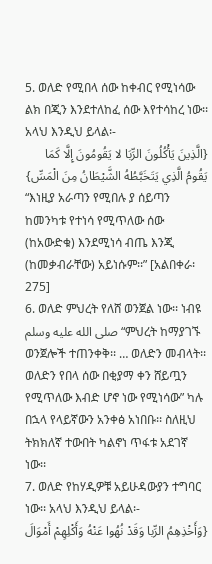5. ወለድ የሚበላ ሰው ከቀብር የሚነሳው ልክ በጂን እንደተለከፈ ሰው እየተሳከረ ነው፡፡ አላህ እንዲህ ይላል፡-
{الَّذِينَ يَأْكُلُونَ الرِّبَا لا يَقُومُونَ إِلَّا كَمَا يَقُومُ الَّذِي يَتَخَبَّطُهُ الشَّيْطَانُ مِنَ الْمَسِّ}
“እነዚያ አራጣን የሚበሉ ያ ሰይጣን ከመንካቱ የተነሳ የሚጥለው ሰው (ከአውድቁ) እንደሚነሳ ብጤ እንጂ (ከመቃብራቸው) አይነሱም፡፡” [አልበቀራ፡ 275]
6. ወለድ ምህረት የለሸ ወንጀል ነው፡፡ ነብዩ صلى الله عليه وسلم “ምህረት ከማያገኙ ወንጀሎች ተጠንቀቅ፡፡ … ወለድን መብላት፡፡ ወለድን የበላ ሰው በቂያማ ቀን ሸይጧን የሚጥለው እብድ ሆኖ ነው የሚነሳው” ካሉ በኋላ የላይኛውን አንቀፅ አነበቡ፡፡ ስለዚህ ትክክለኛ ተውበት ካልኖነ ጥፋቱ አደገኛ ነው፡፡
7. ወለድ የከሃዲዎቹ አይሁዳውያን ተግባር ነው፡፡ አላህ እንዲህ ይላል፡-
{وَأَخْذِهِمُ الرِّبا وَقَدْ نُهُوا عَنْهُ وَأَكْلِهِمْ أَمْوَالَ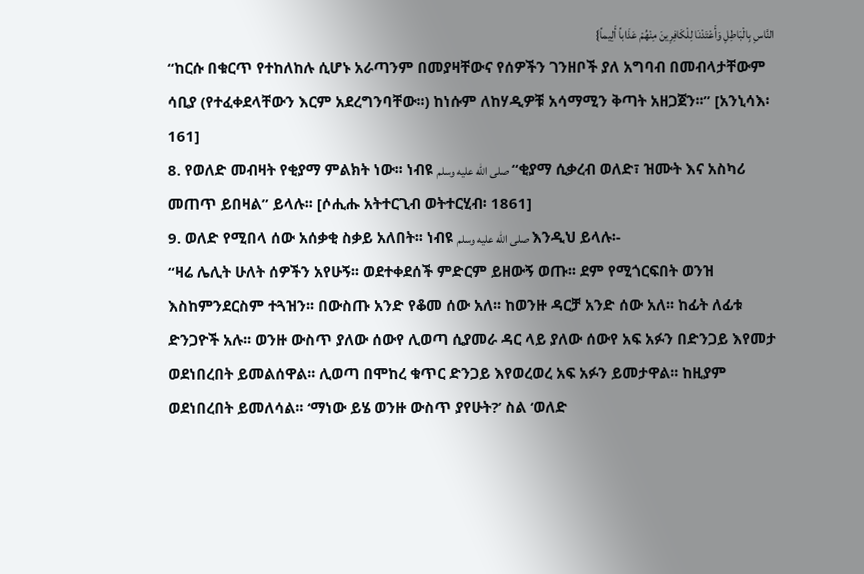النَّاسِ بِالْبَاطِلِ وَأَعْتَدْنَا لِلْكَافِرِينَ مِنْهُمْ عَذَاباً أَلِيماً}
“ከርሱ በቁርጥ የተከለከሉ ሲሆኑ አራጣንም በመያዛቸውና የሰዎችን ገንዘቦች ያለ አግባብ በመብላታቸውም ሳቢያ (የተፈቀደላቸውን እርም አደረግንባቸው፡፡) ከነሱም ለከሃዲዎቹ አሳማሚን ቅጣት አዘጋጀን፡፡” [አንኒሳእ፡ 161]
8. የወለድ መብዛት የቂያማ ምልክት ነው፡፡ ነብዩ صلى الله عليه وسلم “ቂያማ ሲቃረብ ወለድ፣ ዝሙት እና አስካሪ መጠጥ ይበዛል” ይላሉ፡፡ [ሶሒሑ አትተርጊብ ወትተርሂብ፡ 1861]
9. ወለድ የሚበላ ሰው አሰቃቂ ስቃይ አለበት፡፡ ነብዩ صلى الله عليه وسلم እንዲህ ይላሉ፡-
“ዛሬ ሌሊት ሁለት ሰዎችን አየሁኝ፡፡ ወደተቀደሰች ምድርም ይዘውኝ ወጡ፡፡ ደም የሚጎርፍበት ወንዝ እስከምንደርስም ተጓዝን፡፡ በውስጡ አንድ የቆመ ሰው አለ፡፡ ከወንዙ ዳርቻ አንድ ሰው አለ፡፡ ከፊት ለፊቱ ድንጋዮች አሉ፡፡ ወንዙ ውስጥ ያለው ሰውየ ሊወጣ ሲያመራ ዳር ላይ ያለው ሰውየ አፍ አፉን በድንጋይ እየመታ ወደነበረበት ይመልሰዋል፡፡ ሊወጣ በሞከረ ቁጥር ድንጋይ እየወረወረ አፍ አፉን ይመታዋል፡፡ ከዚያም ወደነበረበት ይመለሳል፡፡ ‘ማነው ይሄ ወንዙ ውስጥ ያየሁት?’ ስል ‘ወለድ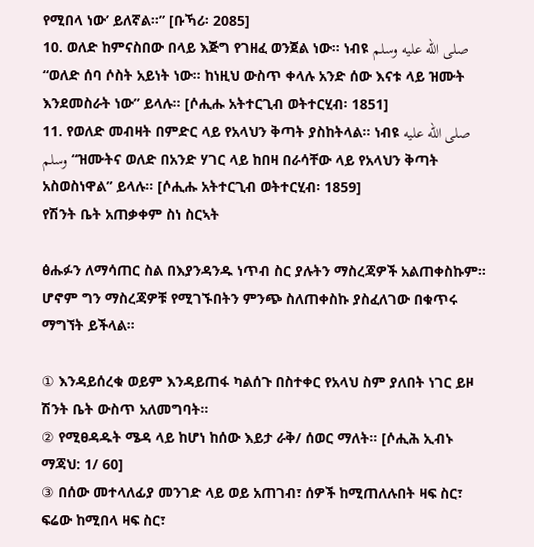የሚበላ ነው’ ይለኛል፡፡” [ቡኻሪ፡ 2085]
10. ወለድ ከምናስበው በላይ እጅግ የገዘፈ ወንጀል ነው፡፡ ነብዩ صلى الله عليه وسلم “ወለድ ሰባ ሶስት አይነት ነው፡፡ ከነዚህ ውስጥ ቀላሉ አንድ ሰው እናቱ ላይ ዝሙት እንደመስራት ነው” ይላሉ፡፡ [ሶሒሑ አትተርጊብ ወትተርሂብ፡ 1851]
11. የወለድ መብዛት በምድር ላይ የአላህን ቅጣት ያስከትላል፡፡ ነብዩ صلى الله عليه وسلم “ዝሙትና ወለድ በአንድ ሃገር ላይ ከበዛ በራሳቸው ላይ የአላህን ቅጣት አስወስነዋል” ይላሉ፡፡ [ሶሒሑ አትተርጊብ ወትተርሂብ፡ 1859]
የሽንት ቤት አጠቃቀም ስነ ስርኣት

ፅሑፉን ለማሳጠር ስል በእያንዳንዱ ነጥብ ስር ያሉትን ማስረጃዎች አልጠቀስኩም። ሆኖም ግን ማስረጃዎቹ የሚገኙበትን ምንጭ ስለጠቀስኩ ያስፈለገው በቁጥሩ ማግኘት ይችላል።

① እንዳይሰረቁ ወይም እንዳይጠፋ ካልሰጉ በስተቀር የአላህ ስም ያለበት ነገር ይዞ ሽንት ቤት ውስጥ አለመግባት።
② የሚፀዳዱት ሜዳ ላይ ከሆነ ከሰው እይታ ራቅ/ ሰወር ማለት። [ሶሒሕ ኢብኑ ማጃህ: 1/ 60]
③ በሰው መተላለፊያ መንገድ ላይ ወይ አጠገብ፣ ሰዎች ከሚጠለሉበት ዛፍ ስር፣ ፍሬው ከሚበላ ዛፍ ስር፣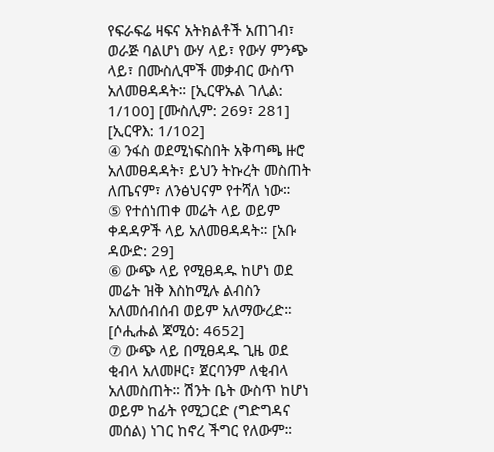የፍራፍሬ ዛፍና አትክልቶች አጠገብ፣ ወራጅ ባልሆነ ውሃ ላይ፣ የውሃ ምንጭ ላይ፣ በሙስሊሞች መቃብር ውስጥ አለመፀዳዳት። [ኢርዋኡል ገሊል: 1/100] [ሙስሊም: 269፣ 281] [ኢርዋእ: 1/102]
④ ንፋስ ወደሚነፍስበት አቅጣጫ ዙሮ አለመፀዳዳት፣ ይህን ትኩረት መስጠት ለጤናም፣ ለንፅህናም የተሻለ ነው።
⑤ የተሰነጠቀ መሬት ላይ ወይም ቀዳዳዎች ላይ አለመፀዳዳት። [አቡ ዳውድ: 29]
⑥ ውጭ ላይ የሚፀዳዱ ከሆነ ወደ መሬት ዝቅ እስከሚሉ ልብስን አለመሰብሰብ ወይም አለማውረድ። [ሶሒሑል ጃሚዕ: 4652]
⑦ ውጭ ላይ በሚፀዳዱ ጊዜ ወደ ቂብላ አለመዞር፣ ጀርባንም ለቂብላ አለመስጠት። ሽንት ቤት ውስጥ ከሆነ ወይም ከፊት የሚጋርድ (ግድግዳና መሰል) ነገር ከኖረ ችግር የለውም።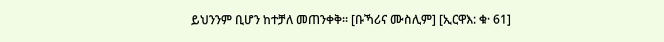ይህንንም ቢሆን ከተቻለ መጠንቀቅ። [ቡኻሪና ሙስሊም] [ኢርዋእ: ቁ· 61]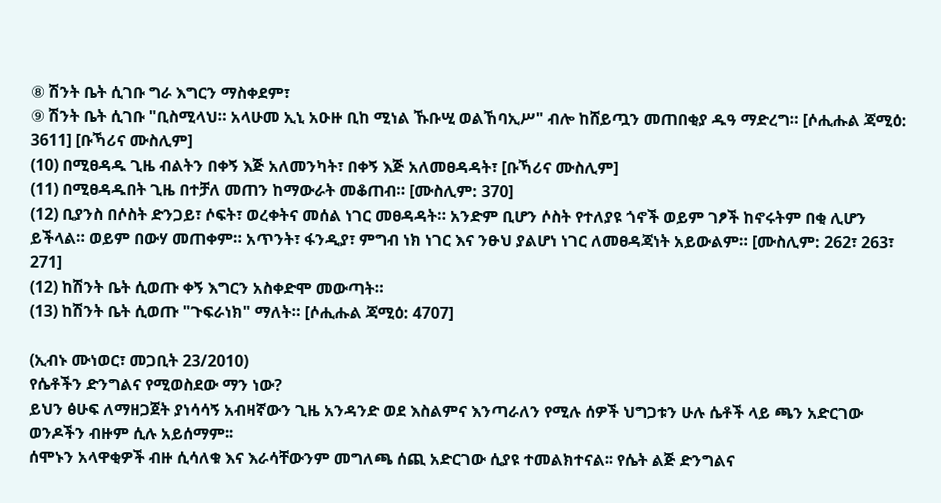⑧ ሽንት ቤት ሲገቡ ግራ እግርን ማስቀደም፣
⑨ ሽንት ቤት ሲገቡ "ቢስሚላህ። አላሁመ ኢኒ አዑዙ ቢከ ሚነል ኹቡሢ ወልኸባኢሥ" ብሎ ከሸይጧን መጠበቂያ ዱዓ ማድረግ። [ሶሒሑል ጃሚዕ: 3611] [ቡኻሪና ሙስሊም]
(10) በሚፀዳዱ ጊዜ ብልትን በቀኝ እጅ አለመንካት፣ በቀኝ እጅ አለመፀዳዳት፣ [ቡኻሪና ሙስሊም]
(11) በሚፀዳዱበት ጊዜ በተቻለ መጠን ከማውራት መቆጠብ። [ሙስሊም: 370]
(12) ቢያንስ በሶስት ድንጋይ፣ ሶፍት፣ ወረቀትና መሰል ነገር መፀዳዳት። አንድም ቢሆን ሶስት የተለያዩ ጎኖች ወይም ገፆች ከኖሩትም በቂ ሊሆን ይችላል። ወይም በውሃ መጠቀም። አጥንት፣ ፋንዲያ፣ ምግብ ነክ ነገር እና ንፁህ ያልሆነ ነገር ለመፀዳጃነት አይውልም። [ሙስሊም: 262፣ 263፣ 271]
(12) ከሽንት ቤት ሲወጡ ቀኝ እግርን አስቀድሞ መውጣት።
(13) ከሽንት ቤት ሲወጡ "ጉፍራነክ" ማለት። [ሶሒሑል ጃሚዕ: 4707]

(ኢብኑ ሙነወር፣ መጋቢት 23/2010)
የሴቶችን ድንግልና የሚወስደው ማን ነው?
ይህን ፅሁፍ ለማዘጋጀት ያነሳሳኝ አብዛኛውን ጊዜ አንዳንድ ወደ እስልምና እንጣራለን የሚሉ ሰዎች ህግጋቱን ሁሉ ሴቶች ላይ ጫን አድርገው ወንዶችን ብዙም ሲሉ አይሰማም፡፡
ሰሞኑን አላዋቂዎች ብዙ ሲሳለቁ እና እራሳቸውንም መግለጫ ሰጪ አድርገው ሲያዩ ተመልክተናል፡፡ የሴት ልጅ ድንግልና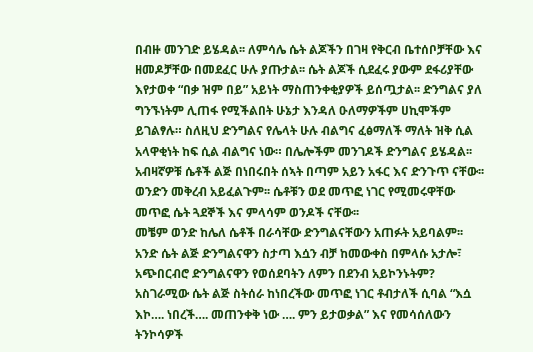በብዙ መንገድ ይሄዳል፡፡ ለምሳሌ ሴት ልጆችን በገዛ የቅርብ ቤተሰቦቻቸው እና ዘመዶቻቸው በመደፈር ሁሉ ያጡታል፡፡ ሴት ልጆች ሲደፈሩ ያውም ደፋሪያቸው እየታወቀ “በቃ ዝም በይ” አይነት ማስጠንቀቂያዎች ይሰጧታል፡፡ ድንግልና ያለ ግንኙነትም ሊጠፋ የሚችልበት ሁኔታ እንዳለ ዑለማዎችም ሀኪሞችም ይገልፃሉ። ስለዚህ ድንግልና የሌላት ሁሉ ብልግና ፈፅማለች ማለት ዝቅ ሲል አላዋቂነት ከፍ ሲል ብልግና ነው። በሌሎችም መንገዶች ድንግልና ይሄዳል፡፡
አብዛኛዎቹ ሴቶች ልጅ በነበሩበት ሰኣት በጣም አይን አፋር እና ድንጉጥ ናቸው፡፡ ወንድን መቅረብ አይፈልጉም፡፡ ሴቶቹን ወደ መጥፎ ነገር የሚመሩዋቸው መጥፎ ሴት ጓደኞች እና ምላሳም ወንዶች ናቸው፡፡
መቼም ወንድ ከሌለ ሴቶች በራሳቸው ድንግልናቸውን አጠፉት አይባልም፡፡ አንድ ሴት ልጅ ድንግልናዋን ስታጣ እሷን ብቻ ከመውቀስ በምላሱ አታሎ፣ አጭበርብሮ ድንግልናዋን የወሰደባትን ለምን በደንብ አይኮንኑትም?
አስገራሚው ሴት ልጅ ስትሰራ ከነበረችው መጥፎ ነገር ቶብታለች ሲባል “እሷ እኮ…. ነበረች…. መጠንቀቅ ነው …. ምን ይታወቃል” እና የመሳሰለውን ትንኮሳዎች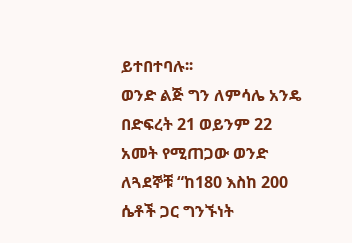ይተበተባሉ፡፡
ወንድ ልጅ ግን ለምሳሌ አንዴ በድፍረት 21 ወይንም 22 አመት የሚጠጋው ወንድ ለጓደኞቹ “ከ180 እስከ 200 ሴቶች ጋር ግንኙነት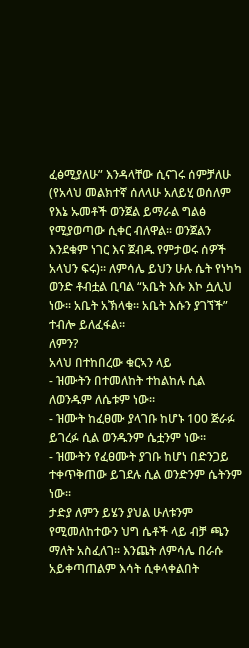ፈፅሚያለሁ” እንዳላቸው ሲናገሩ ሰምቻለሁ (የአላህ መልክተኛ ሰለላሁ አለይሂ ወሰለም የእኔ ኡመቶች ወንጀል ይማራል ግልፅ የሚያወጣው ሲቀር ብለዋል፡፡ ወንጀልን እንደቁም ነገር እና ጀብዱ የምታወሩ ሰዎች አላህን ፍሩ)፡፡ ለምሳሌ ይህን ሁሉ ሴት የነካካ ወንድ ቶብቷል ቢባል “አቤት እሱ እኮ ሷሊህ ነው፡፡ አቤት አኽላቁ፡፡ አቤት እሱን ያገኘች” ተብሎ ይለፈፋል፡፡
ለምን?
አላህ በተከበረው ቁርኣን ላይ
- ዝሙትን በተመለከት ተከልከሉ ሲል ለወንዱም ለሴቱም ነው፡፡
- ዝሙት ከፈፀሙ ያላገቡ ከሆኑ 100 ጅራፉ ይገረፉ ሲል ወንዱንም ሴቷንም ነው፡፡
- ዝሙትን የፈፀሙት ያገቡ ከሆነ በድንጋይ ተቀጥቅጠው ይገደሉ ሲል ወንድንም ሴትንም ነው፡፡
ታድያ ለምን ይሄን ያህል ሁለቱንም የሚመለከተውን ህግ ሴቶች ላይ ብቻ ጫን ማለት አስፈለገ፡፡ እንጨት ለምሳሌ በራሱ አይቀጣጠልም እሳት ሲቀላቀልበት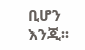ቢሆን እንጂ፡፡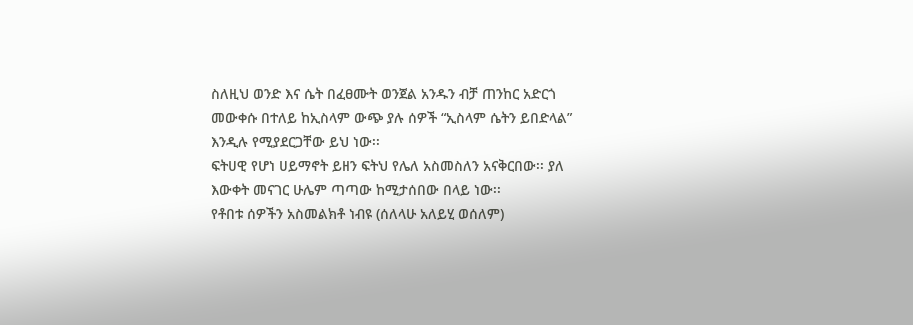ስለዚህ ወንድ እና ሴት በፈፀሙት ወንጀል አንዱን ብቻ ጠንከር አድርጎ መውቀሱ በተለይ ከኢስላም ውጭ ያሉ ሰዎች “ኢስላም ሴትን ይበድላል” እንዲሉ የሚያደርጋቸው ይህ ነው፡፡
ፍትሀዊ የሆነ ሀይማኖት ይዘን ፍትህ የሌለ አስመስለን አናቅርበው፡፡ ያለ እውቀት መናገር ሁሌም ጣጣው ከሚታሰበው በላይ ነው፡፡
የቶበቱ ሰዎችን አስመልክቶ ነብዩ (ሰለላሁ አለይሂ ወሰለም)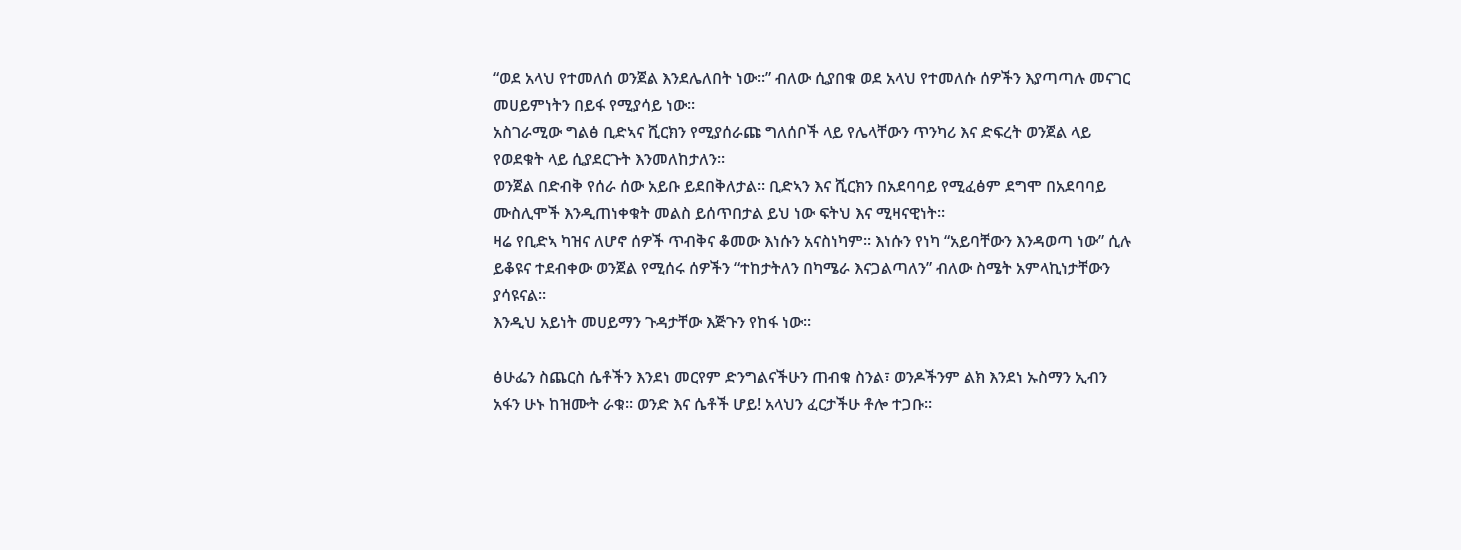“ወደ አላህ የተመለሰ ወንጀል እንደሌለበት ነው፡፡” ብለው ሲያበቁ ወደ አላህ የተመለሱ ሰዎችን እያጣጣሉ መናገር መሀይምነትን በይፋ የሚያሳይ ነው፡፡
አስገራሚው ግልፅ ቢድኣና ሺርክን የሚያሰራጩ ግለሰቦች ላይ የሌላቸውን ጥንካሪ እና ድፍረት ወንጀል ላይ የወደቁት ላይ ሲያደርጉት እንመለከታለን፡፡
ወንጀል በድብቅ የሰራ ሰው አይቡ ይደበቅለታል፡፡ ቢድኣን እና ሺርክን በአደባባይ የሚፈፅም ደግሞ በአደባባይ ሙስሊሞች እንዲጠነቀቁት መልስ ይሰጥበታል ይህ ነው ፍትህ እና ሚዛናዊነት፡፡
ዛሬ የቢድኣ ካዝና ለሆኖ ሰዎች ጥብቅና ቆመው እነሱን አናስነካም፡፡ እነሱን የነካ “አይባቸውን እንዳወጣ ነው” ሲሉ ይቆዩና ተደብቀው ወንጀል የሚሰሩ ሰዎችን “ተከታትለን በካሜራ እናጋልጣለን” ብለው ስሜት አምላኪነታቸውን ያሳዩናል፡፡
እንዲህ አይነት መሀይማን ጉዳታቸው እጅጉን የከፋ ነው፡፡

ፅሁፌን ስጨርስ ሴቶችን እንደነ መርየም ድንግልናችሁን ጠብቁ ስንል፣ ወንዶችንም ልክ እንደነ ኡስማን ኢብን አፋን ሁኑ ከዝሙት ራቁ፡፡ ወንድ እና ሴቶች ሆይ! አላህን ፈርታችሁ ቶሎ ተጋቡ፡፡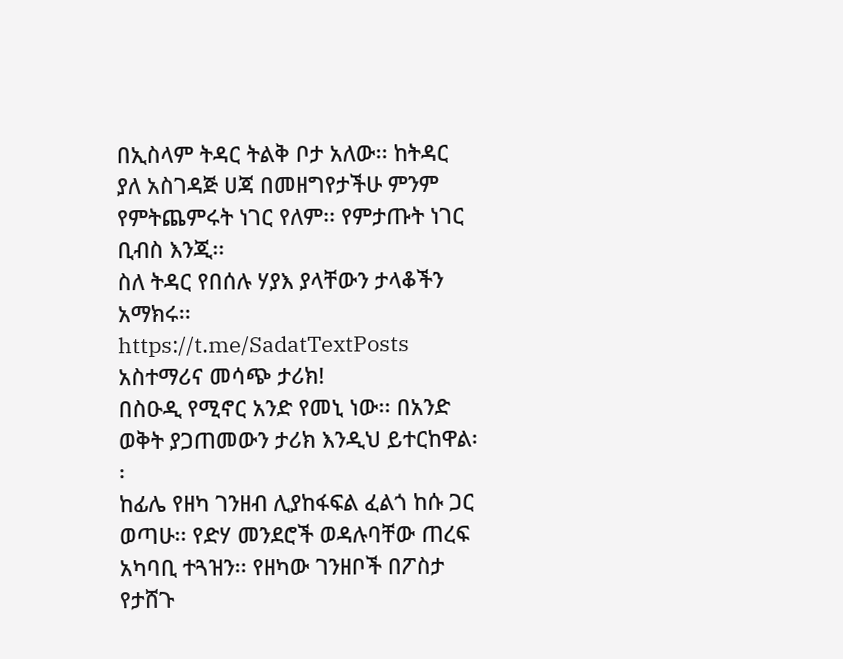በኢስላም ትዳር ትልቅ ቦታ አለው፡፡ ከትዳር ያለ አስገዳጅ ሀጃ በመዘግየታችሁ ምንም የምትጨምሩት ነገር የለም፡፡ የምታጡት ነገር ቢብስ እንጂ፡፡
ስለ ትዳር የበሰሉ ሃያእ ያላቸውን ታላቆችን አማክሩ፡፡
https://t.me/SadatTextPosts
አስተማሪና መሳጭ ታሪክ!
በስዑዲ የሚኖር አንድ የመኒ ነው፡፡ በአንድ ወቅት ያጋጠመውን ታሪክ እንዲህ ይተርከዋል፡፡
ከፊሌ የዘካ ገንዘብ ሊያከፋፍል ፈልጎ ከሱ ጋር ወጣሁ፡፡ የድሃ መንደሮች ወዳሉባቸው ጠረፍ አካባቢ ተጓዝን፡፡ የዘካው ገንዘቦች በፖስታ የታሸጉ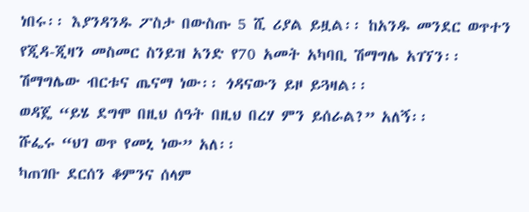ነበሩ፡፡ እያንዳንዱ ፖስታ በውስጡ 5 ሺ ሪያል ይዟል፡፡ ከአንዱ መንደር ወጥተን የጂዳ-ጂዛን መስመር ስንይዝ አንድ የ70 አመት አካባቢ ሽማግሌ አገኘን፡፡ ሽማግሌው ብርቱና ጤናማ ነው፡፡ ጎዳናውን ይዞ ይጓዛል፡፡
ወዳጄ “ይሄ ደግሞ በዚህ ሰዓት በዚህ በረሃ ምን ይሰራል?” አለኝ፡፡
ሹፌሩ “ህገ ወጥ የመኒ ነው” አለ፡፡
ካጠገቡ ደርሰን ቆምንና ሰላም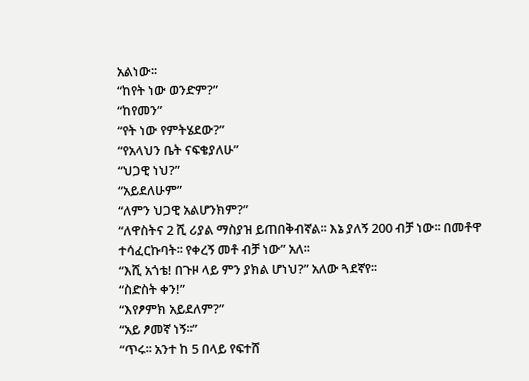አልነው፡፡
“ከየት ነው ወንድም?”
“ከየመን”
“የት ነው የምትሄደው?”
“የአላህን ቤት ናፍቄያለሁ”
“ህጋዊ ነህ?”
“አይደለሁም”
“ለምን ህጋዊ አልሆንክም?”
“ለዋስትና 2 ሺ ሪያል ማስያዝ ይጠበቅብኛል፡፡ እኔ ያለኝ 200 ብቻ ነው፡፡ በመቶዋ ተሳፈርኩባት፡፡ የቀረኝ መቶ ብቻ ነው” አለ፡፡
“እሺ አጎቴ! በጉዞ ላይ ምን ያክል ሆነህ?” አለው ጓደኛየ፡፡
“ስድስት ቀን!”
“እየፆምክ አይደለም?”
“አይ ፆመኛ ነኝ፡፡”
“ጥሩ፡፡ አንተ ከ 5 በላይ የፍተሸ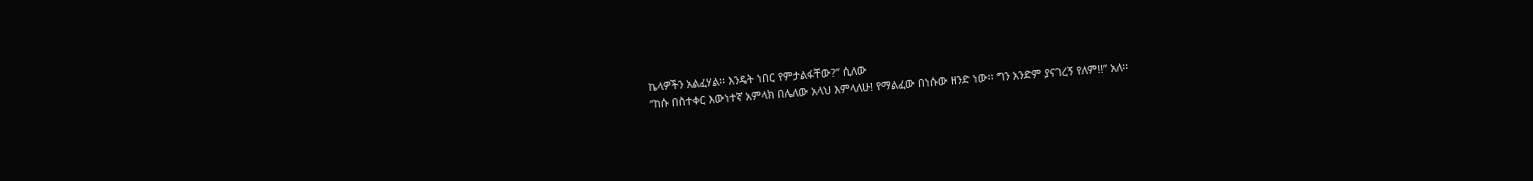ኬላዎችን አልፈሃል፡፡ እንዴት ነበር የምታልፋቸው?” ሲለው
“ከሱ በስተቀር እውነተኛ አምላክ በሌለው አላህ እምላለሁ! የማልፈው በነሱው ዘንድ ነው፡፡ ግን አንድም ያናገረኝ የለም!!” አለ፡፡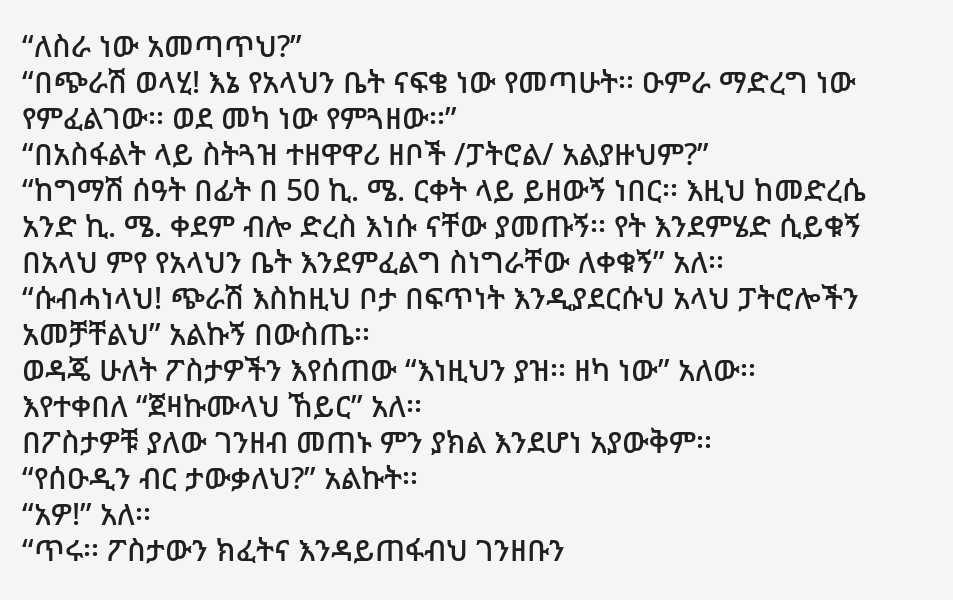“ለስራ ነው አመጣጥህ?”
“በጭራሽ ወላሂ! እኔ የአላህን ቤት ናፍቄ ነው የመጣሁት፡፡ ዑምራ ማድረግ ነው የምፈልገው፡፡ ወደ መካ ነው የምጓዘው፡፡”
“በአስፋልት ላይ ስትጓዝ ተዘዋዋሪ ዘቦች /ፓትሮል/ አልያዙህም?”
“ከግማሽ ሰዓት በፊት በ 50 ኪ. ሜ. ርቀት ላይ ይዘውኝ ነበር፡፡ እዚህ ከመድረሴ አንድ ኪ. ሜ. ቀደም ብሎ ድረስ እነሱ ናቸው ያመጡኝ፡፡ የት እንደምሄድ ሲይቁኝ በአላህ ምየ የአላህን ቤት እንደምፈልግ ስነግራቸው ለቀቁኝ” አለ፡፡
“ሱብሓነላህ! ጭራሽ እስከዚህ ቦታ በፍጥነት እንዲያደርሱህ አላህ ፓትሮሎችን አመቻቸልህ” አልኩኝ በውስጤ፡፡
ወዳጄ ሁለት ፖስታዎችን እየሰጠው “እነዚህን ያዝ፡፡ ዘካ ነው” አለው፡፡
እየተቀበለ “ጀዛኩሙላህ ኸይር” አለ፡፡
በፖስታዎቹ ያለው ገንዘብ መጠኑ ምን ያክል እንደሆነ አያውቅም፡፡
“የሰዑዲን ብር ታውቃለህ?” አልኩት፡፡
“አዎ!” አለ፡፡
“ጥሩ፡፡ ፖስታውን ክፈትና እንዳይጠፋብህ ገንዘቡን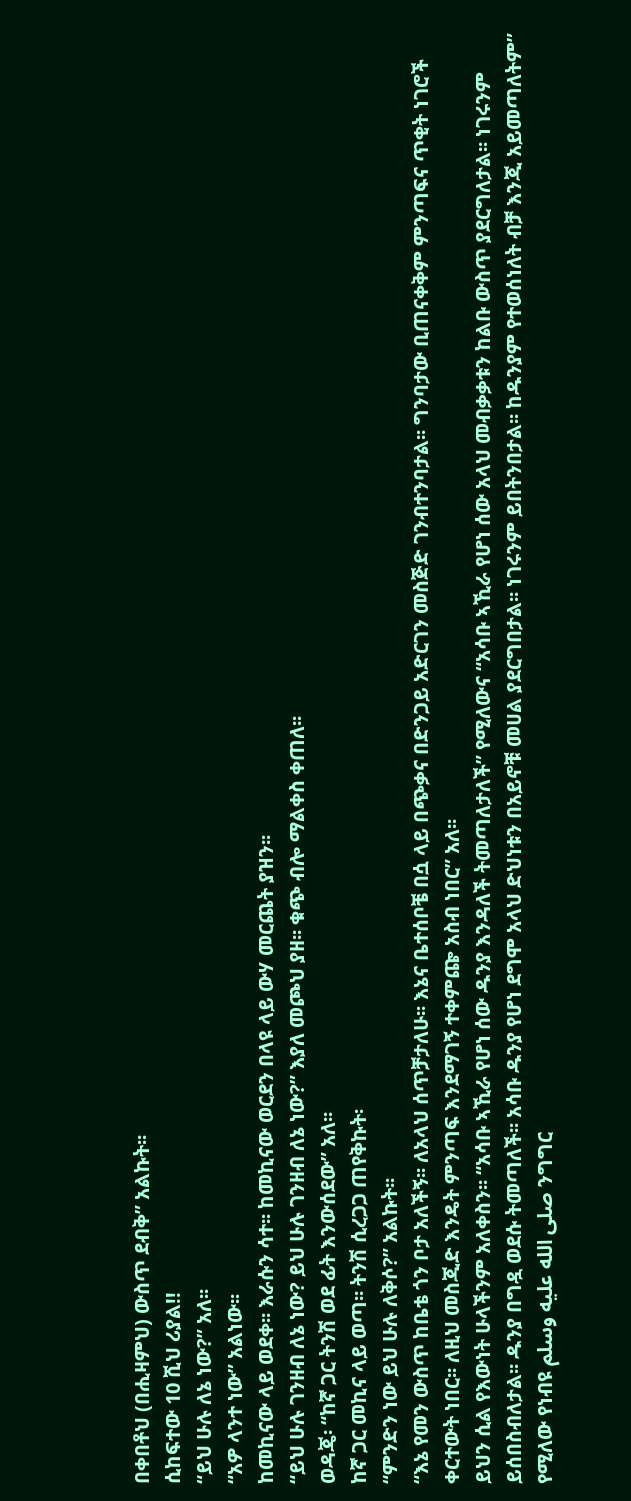በቀበቶህ (በሒዛምህ) ውስጥ ደብቅ” አልኩት፡፡
ሲከፍተው 10 ሺህ ሪያል!!
“ይህ ሁሉ ለኔ ነው?” አለ፡፡
“አዎ ላንተ ነው” አልነው፡፡
ከመኪናው ላይ ወደቀ፡፡ እራሱን ሳተ፡፡ ከመኪናው ወርደን በላዩ ላይ ውሃ መርጨት ያዝን፡፡
“ይህ ሁሉ ገንዘብ ለኔ ነው? ይህ ሁሉ ገንዘብ ለኔ ነው?” እያለ መጮህ ያዘ፡፡ ቁጭ ብሎ ማልቀስ ቀጠለ፡፡
ወዳጄ፡ “ከኛ ጋር ትንሽ ወደ ፊት እንውሰደው” አለ፡፡
ከኛ ጋር መኪና ላይ ወጣ፡፡ ትንሽ ሲረጋጋ ጠየቅኩት፡
“ምንድን ነው ይህ ሁሉ ለቅሶ?” አልኩት፡፡
“እኔ የመን ውስጥ ከቤቴ ጎን ቦታ አለችኝ፡፡ ለአላህ ሰጥቻታለሁ፡፡ እኔና ቤተሰቦቼ በሷ ላይ በጭቃና በድንጋይ አድርገን መስጅድ ገንብተንባታል፡፡ ግንባታው ቢጠናቀቅም ምንጣፍና ጥቂት ነገሮች ቀርተውት ነበር፡፡ ለዚህ መስጂድ እንዴት ምንጣፍ እንደማገኝ ተቀምጬ አስብ ነበር” አለ፡፡
ይህን ሲል የእውነት ሁላችንም አለቀስን፡፡ “አሳቡ ኣኺራ የሆነ ሰው ዱንያ እንዳለች ትመጣለታለች” የሚለውና “አሳቡ ኣኺራ የሆነ ሰው አላህ መብቃቃቱን ከልቡ ውስጥ ያደርግለታል፡፡ ነገሩንም ይሰበስብለታል፡፡ ዱንያ በግዷ ወደሱ ትመጣለች፡፡ አሳቡ ዱንያ የሆነ ደግሞ አላህ ድህነቱን በአይኖቹ መሀል ያደርግበታል፡፡ ነገሩንም ይበትንበታል፡፡ ከዱንያም የተወሰነለት ብቻ እንጂ አይመጣለትም” የሚለው የነብዩ صلى الله عليه وسلم ንግግር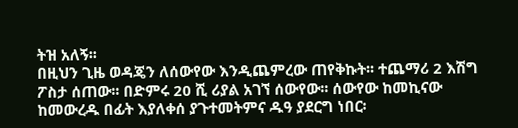ትዝ አለኝ፡፡
በዚህን ጊዜ ወዳጄን ለሰውየው እንዲጨምረው ጠየቅኩት፡፡ ተጨማሪ 2 እሽግ ፖስታ ሰጠው፡፡ በድምሩ 20 ሺ ሪያል አገኘ ሰውየው፡፡ ሰውየው ከመኪናው ከመውረዱ በፊት እያለቀሰ ያጉተመትምና ዱዓ ያደርግ ነበር፡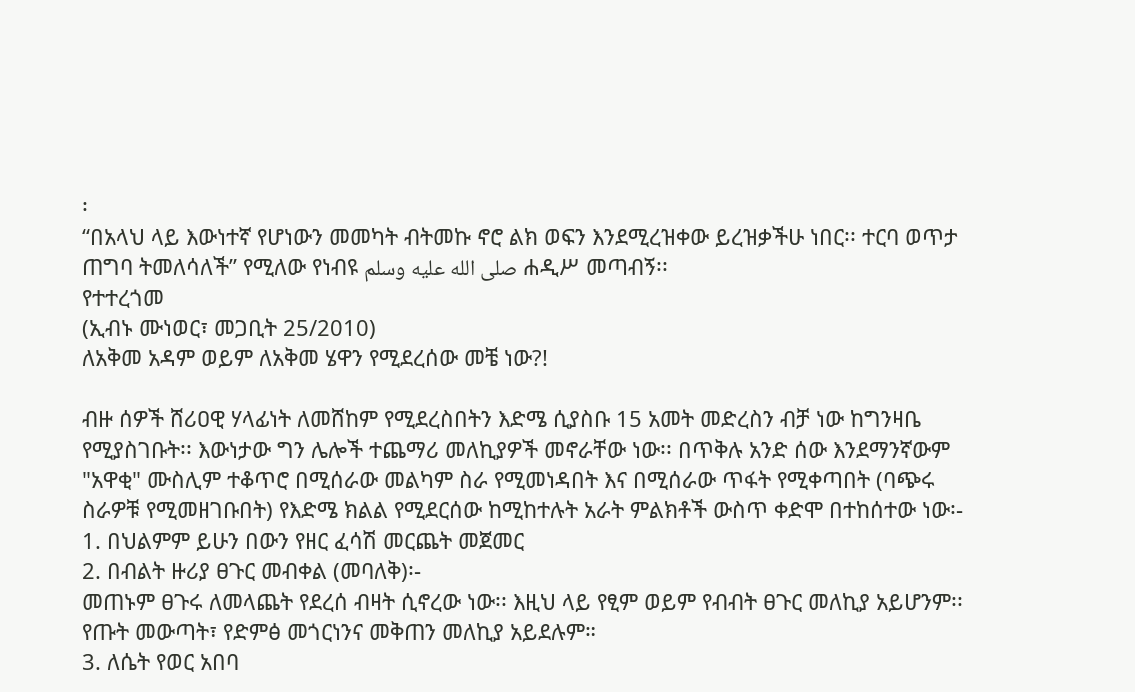፡
“በአላህ ላይ እውነተኛ የሆነውን መመካት ብትመኩ ኖሮ ልክ ወፍን እንደሚረዝቀው ይረዝቃችሁ ነበር፡፡ ተርባ ወጥታ ጠግባ ትመለሳለች” የሚለው የነብዩ صلى الله عليه وسلم ሐዲሥ መጣብኝ፡፡
የተተረጎመ
(ኢብኑ ሙነወር፣ መጋቢት 25/2010)
ለአቅመ አዳም ወይም ለአቅመ ሄዋን የሚደረሰው መቼ ነው?!

ብዙ ሰዎች ሸሪዐዊ ሃላፊነት ለመሸከም የሚደረስበትን እድሜ ሲያስቡ 15 አመት መድረስን ብቻ ነው ከግንዛቤ የሚያስገቡት፡፡ እውነታው ግን ሌሎች ተጨማሪ መለኪያዎች መኖራቸው ነው፡፡ በጥቅሉ አንድ ሰው እንደማንኛውም "አዋቂ" ሙስሊም ተቆጥሮ በሚሰራው መልካም ስራ የሚመነዳበት እና በሚሰራው ጥፋት የሚቀጣበት (ባጭሩ ስራዎቹ የሚመዘገቡበት) የእድሜ ክልል የሚደርሰው ከሚከተሉት አራት ምልክቶች ውስጥ ቀድሞ በተከሰተው ነው፡-
1. በህልምም ይሁን በውን የዘር ፈሳሽ መርጨት መጀመር
2. በብልት ዙሪያ ፀጉር መብቀል (መባለቅ)፡-
መጠኑም ፀጉሩ ለመላጨት የደረሰ ብዛት ሲኖረው ነው፡፡ እዚህ ላይ የፂም ወይም የብብት ፀጉር መለኪያ አይሆንም፡፡ የጡት መውጣት፣ የድምፅ መጎርነንና መቅጠን መለኪያ አይደሉም።
3. ለሴት የወር አበባ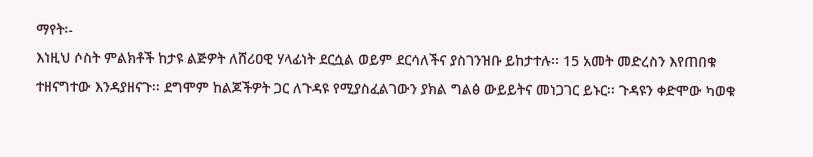ማየት፡-
እነዚህ ሶስት ምልክቶች ከታዩ ልጅዎት ለሸሪዐዊ ሃላፊነት ደርሷል ወይም ደርሳለችና ያስገንዝቡ ይከታተሉ፡፡ 15 አመት መድረስን እየጠበቁ ተዘናግተው እንዳያዘናጉ፡፡ ደግሞም ከልጆችዎት ጋር ለጉዳዩ የሚያስፈልገውን ያክል ግልፅ ውይይትና መነጋገር ይኑር፡፡ ጉዳዩን ቀድሞው ካወቁ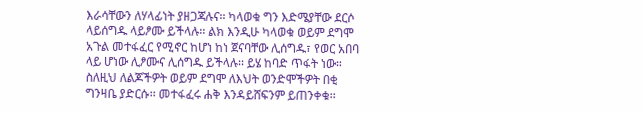እራሳቸውን ለሃላፊነት ያዘጋጃሉና፡፡ ካላወቁ ግን እድሜያቸው ደርሶ ላይሰግዱ ላይፆሙ ይችላሉ፡፡ ልክ እንዲሁ ካላወቁ ወይም ደግሞ አጉል መተፋፈር የሚኖር ከሆነ ከነ ጀናባቸው ሊሰግዱ፣ የወር አበባ ላይ ሆነው ሊፆሙና ሊሰግዱ ይችላሉ፡፡ ይሄ ከባድ ጥፋት ነው። ስለዚህ ለልጆችዎት ወይም ደግሞ ለእህት ወንድሞችዎት በቂ ግንዛቤ ያድርሱ፡፡ መተፋፈሩ ሐቅ እንዳይሸፍንም ይጠንቀቁ፡፡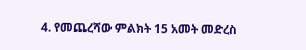4. የመጨረሻው ምልክት 15 አመት መድረስ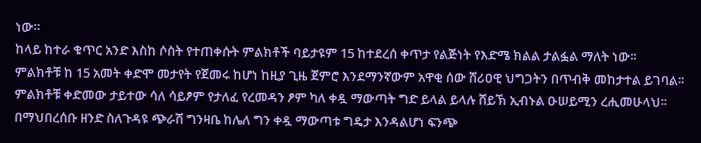ነው።
ከላይ ከተራ ቁጥር አንድ እስከ ሶስት የተጠቀሱት ምልክቶች ባይታዩም 15 ከተደረሰ ቀጥታ የልጅነት የእድሜ ክልል ታልፏል ማለት ነው፡፡
ምልክቶቹ ከ 15 አመት ቀድሞ መታየት የጀመሩ ከሆነ ከዚያ ጊዜ ጀምሮ እንደማንኛውም አዋቂ ሰው ሸሪዐዊ ህግጋትን በጥብቅ መከታተል ይገባል፡፡ ምልክቶቹ ቀድመው ታይተው ሳለ ሳይፆም የታለፈ የረመዳን ፆም ካለ ቀዷ ማውጣት ግድ ይላል ይላሉ ሸይኽ ኢብኑል ዑሠይሚን ረሒመሁላህ፡፡ በማህበረሰቡ ዘንድ ስለጉዳዩ ጭራሽ ግንዛቤ ከሌለ ግን ቀዷ ማውጣቱ ግዴታ እንዳልሆነ ፍንጭ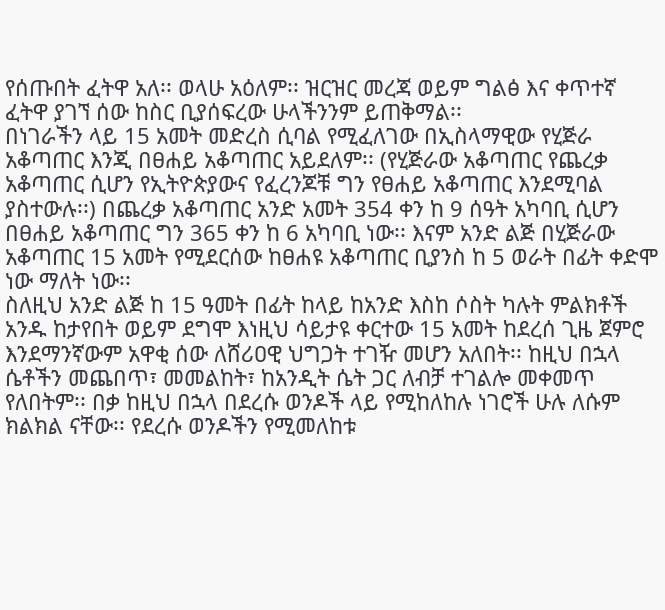የሰጡበት ፈትዋ አለ፡፡ ወላሁ አዕለም፡፡ ዝርዝር መረጃ ወይም ግልፅ እና ቀጥተኛ ፈትዋ ያገኘ ሰው ከስር ቢያሰፍረው ሁላችንንም ይጠቅማል፡፡
በነገራችን ላይ 15 አመት መድረስ ሲባል የሚፈለገው በኢስላማዊው የሂጅራ አቆጣጠር እንጂ በፀሐይ አቆጣጠር አይደለም፡፡ (የሂጅራው አቆጣጠር የጨረቃ አቆጣጠር ሲሆን የኢትዮጵያውና የፈረንጆቹ ግን የፀሐይ አቆጣጠር እንደሚባል ያስተውሉ፡፡) በጨረቃ አቆጣጠር አንድ አመት 354 ቀን ከ 9 ሰዓት አካባቢ ሲሆን በፀሐይ አቆጣጠር ግን 365 ቀን ከ 6 አካባቢ ነው፡፡ እናም አንድ ልጅ በሂጅራው አቆጣጠር 15 አመት የሚደርሰው ከፀሐዩ አቆጣጠር ቢያንስ ከ 5 ወራት በፊት ቀድሞ ነው ማለት ነው፡፡
ስለዚህ አንድ ልጅ ከ 15 ዓመት በፊት ከላይ ከአንድ እስከ ሶስት ካሉት ምልክቶች አንዱ ከታየበት ወይም ደግሞ እነዚህ ሳይታዩ ቀርተው 15 አመት ከደረሰ ጊዜ ጀምሮ እንደማንኛውም አዋቂ ሰው ለሸሪዐዊ ህግጋት ተገዥ መሆን አለበት፡፡ ከዚህ በኋላ ሴቶችን መጨበጥ፣ መመልከት፣ ከአንዲት ሴት ጋር ለብቻ ተገልሎ መቀመጥ የለበትም፡፡ በቃ ከዚህ በኋላ በደረሱ ወንዶች ላይ የሚከለከሉ ነገሮች ሁሉ ለሱም ክልክል ናቸው፡፡ የደረሱ ወንዶችን የሚመለከቱ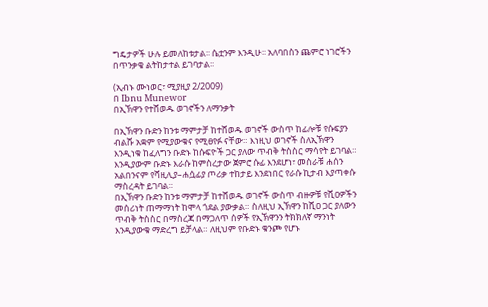ግዴታዎች ሁሉ ይመለከቱታል፡፡ ሴቷንም እንዲሁ፡፡ አለባበስን ጨምሮ ነገሮችን በጥንቃቄ ልትከታተል ይገባታል፡፡

(ኢብኑ ሙነወር፣ ሚያዚያ 2/2009)
በ Ibnu Munewor
በኢኽዋን የተሸወዱ ወገኖችን ለማንቃት

በኢኽዋን ቡድን ከንቱ ማምታቻ ከተሸወዱ ወገኖች ውስጥ ከፊሎቹ የሱፍያን ብልሹ አቋም የሚያውቁና የሚፀየፉ ናቸው። እነዚህ ወገኖች ስለኢኽዋን እንዲነቁ ከፈለግን ቡድኑ ከሱፍዮች ጋር ያለው ጥብቅ ትስስር ማሳየት ይገባል። እንዲያውም ቡድኑ እራሱ ከምስረታው ጀምሮ ሱፊ እንደሆነ፣ መስራቹ ሐሰን አልበንናም የሻዚሊያ–ሐሷፊያ ጦሪቃ ተከታይ እንደነበር የራሱ ኪታብ እያጣቀሱ ማስረዳት ይገባል።
በኢኽዋን ቡድን ከንቱ ማምታቻ ከተሸወዱ ወገኖች ውስጥ ብዙዎቹ የሺዐዎችን መሰሪነት ጠማማነት ከሞላ ጎደል ያውቃል። ስለዚህ ኢኽዋን ከሺዐ ጋር ያለውን ጥብቅ ትስስር በማስረጃ በማጋለጥ ሰዎች የኢኽዋንን ትክክለኛ ማንነት እንዲያውቁ ማድረግ ይቻላል። ለዚህም የቡድኑ ቁንጮ የሆኑ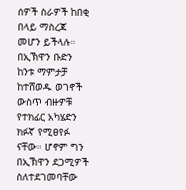ሰዎች ስራዎች ከበቂ በላይ ማስረጃ መሆን ይችላሉ።
በኢኽዋን ቡድን ከንቱ ማምታቻ ከተሸወዱ ወገኖች ውስጥ ብዙዎቹ የተክፊር አካሄድን ክፉኛ የሚፀየፉ ናቸው። ሆኖም ግን በኢኽዋን ደጋሚዎች ስለተደገመባቸው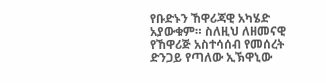የቡድኑን ኸዋሪጃዊ አካሄድ አያውቁም። ስለዚህ ለዘመናዊ የኸዋሪጅ አስተሳሰብ የመሰረት ድንጋይ የጣለው ኢኽዋኒው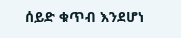ሰይድ ቁጥብ እንደሆነ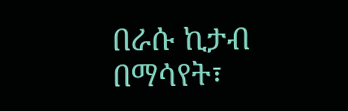በራሱ ኪታብ በማሳየት፣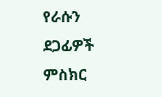የራሱን ደጋፊዎች ምስክር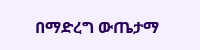በማድረግ ውጤታማ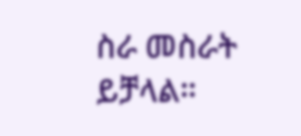ስራ መስራት ይቻላል።